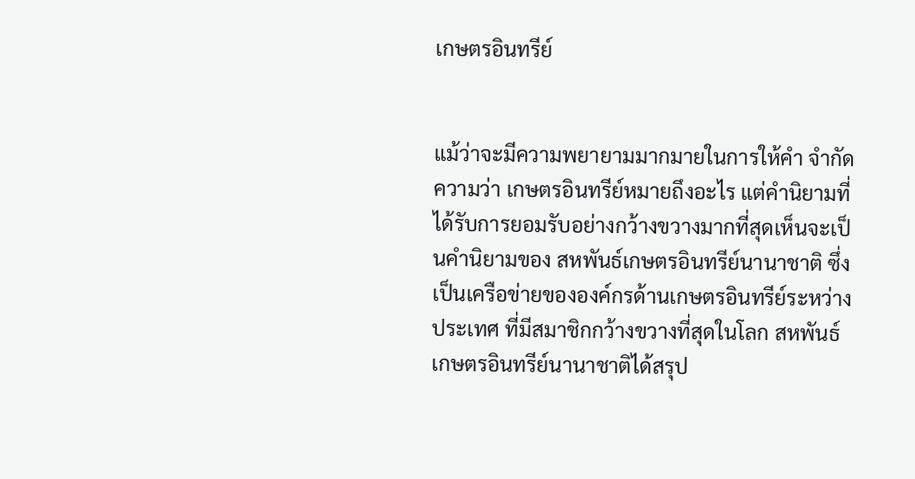เกษตรอินทรีย์


แม้ว่าจะมีความพยายามมากมายในการให้คำ จำกัดความว่า เกษตรอินทรีย์หมายถึงอะไร แต่คำนิยามที่ได้รับการยอมรับอย่างกว้างขวางมากที่สุดเห็นจะเป็นคำนิยามของ สหพันธ์เกษตรอินทรีย์นานาชาติ ซึ่งเป็นเครือข่ายขององค์กรด้านเกษตรอินทรีย์ระหว่างประเทศ ที่มีสมาชิกกว้างขวางที่สุดในโลก สหพันธ์เกษตรอินทรีย์นานาชาติได้สรุป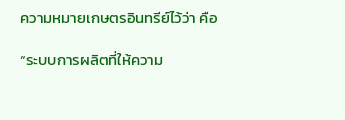ความหมายเกษตรอินทรีย์ไว้ว่า คือ

“ระบบการผลิตที่ให้ความ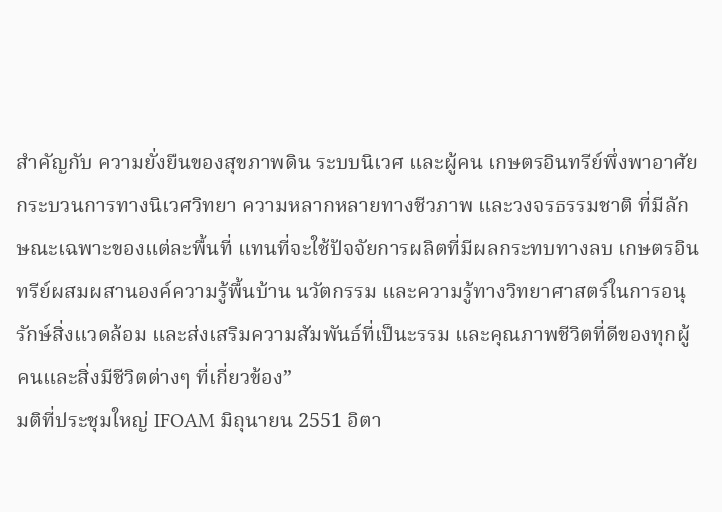สำคัญกับ ความยั่งยืนของสุขภาพดิน ระบบนิเวศ และผู้คน เกษตรอินทรีย์พึ่งพาอาศัยกระบวนการทางนิเวศวิทยา ความหลากหลายทางชีวภาพ และวงจรธรรมชาติ ที่มีลักษณะเฉพาะของแต่ละพื้นที่ แทนที่จะใช้ปัจจัยการผลิตที่มีผลกระทบทางลบ เกษตรอินทรีย์ผสมผสานองค์ความรู้พื้นบ้าน นวัตกรรม และความรู้ทางวิทยาศาสตร์ในการอนุรักษ์สิ่งแวดล้อม และส่งเสริมความสัมพันธ์ที่เป็นะรรม และคุณภาพชีวิตที่ดีของทุกผู้คนและสิ่งมีชีวิตต่างๆ ที่เกี่ยวข้อง”
มติที่ประชุมใหญ่ IFOAM มิถุนายน 2551 อิตา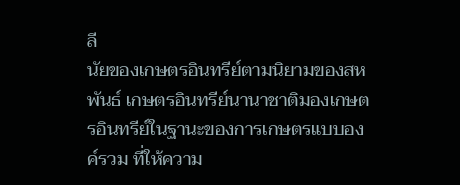ลี
นัยของเกษตรอินทรีย์ตามนิยามของสหพันธ์ เกษตรอินทรีย์นานาชาติมองเกษตรอินทรีย์ในฐานะของการเกษตรแบบองค์รวม ที่ให้ความ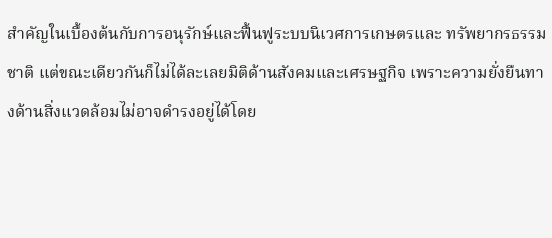สำคัญในเบื้องต้นกับการอนุรักษ์และฟื้นฟูระบบนิเวศการเกษตรและ ทรัพยากรธรรมชาติ แต่ขณะเดียวกันก็ไม่ได้ละเลยมิติด้านสังคมและเศรษฐกิจ เพราะความยั่งยืนทางด้านสิ่งแวดล้อมไม่อาจดำรงอยู่ได้โดย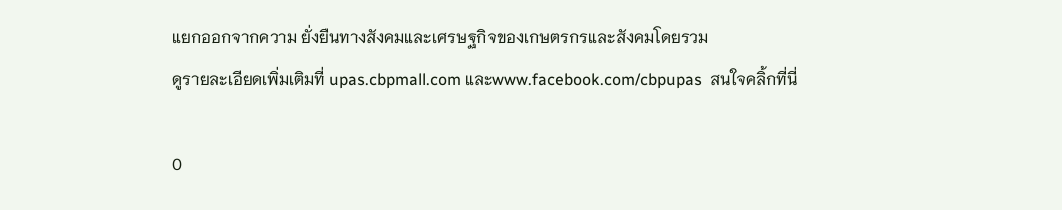แยกออกจากความ ยั่งยืนทางสังคมและเศรษฐกิจของเกษตรกรและสังคมโดยรวม
ดูรายละเอียดเพิ่มเติมที่ upas.cbpmall.com และwww.facebook.com/cbpupas  สนใจคลิ้กที่นี่

0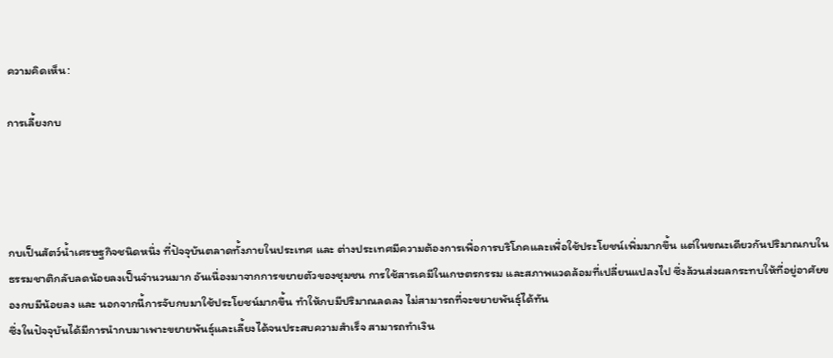ความคิดเห็น:

การเลี้ยงกบ




กบเป็นสัตว์น้ำเศรษฐกิจชนิดหนึ่ง ที่ปัจจุบันตลาดทั้งภายในประเทศ และ ต่างประเทศมีความต้องการเพื่อการบริโภคและเพื่อใช้ประโยชน์เพิ่มมากขึ้น แต่ในขณะเดียวกันปริมาณกบในธรรมชาติกลับลดน้อยลงเป็นจำนวนมาก อันเนื่องมาจากการขยายตัวของชุมชน การใช้สารเคมีในเกษตรกรรม และสภาพแวดล้อมที่เปลี่ยนแปลงไป ซึ่งล้วนส่งผลกระทบให้ที่อยู่อาศัยของกบมีน้อยลง และ นอกจากนี้การจับกบมาใช้ประโยชน์มากขึ้น ทำให้กบมีปริมาณลดลง ไม่สามารถที่จะขยายพันธุ์ได้ทัน
ซึ่งในปัจจุบันได้มีการนำกบมาเพาะขยายพันธุ์และเลี้ยงได้จนประสบความสำเร็จ สามารถทำเงิน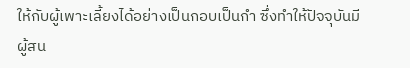ให้กับผู้เพาะเลี้ยงได้อย่างเป็นกอบเป็นกำ ซึ่งทำให้ปัจจุบันมีผู้สน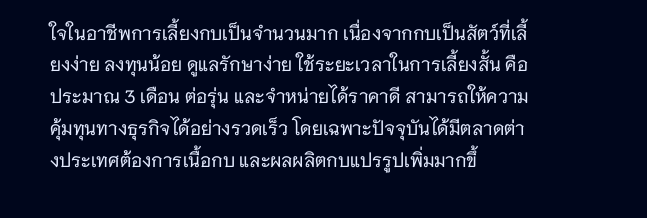ใจในอาชีพการเลี้ยงกบเป็นจำนวนมาก เนื่องจากกบเป็นสัตว์ที่เลี้ยงง่าย ลงทุนน้อย ดูแลรักษาง่าย ใช้ระยะเวลาในการเลี้ยงสั้น คือประมาณ 3 เดือน ต่อรุ่น และจำหน่ายได้ราคาดี สามารถให้ความคุ้มทุนทางธุรกิจได้อย่างรวดเร็ว โดยเฉพาะปัจจุบันได้มีตลาดต่างประเทศต้องการเนื้อกบ และผลผลิตกบแปรรูปเพิ่มมากขึ้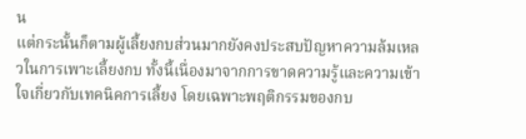น
แต่กระนั้นก็ตามผู้เลี้ยงกบส่วนมากยังคงประสบปัญหาความล้มเหลวในการเพาะเลี้ยงกบ ทั้งนี้เนื่องมาจากการขาดความรู้และความเข้าใจเกี่ยวกับเทคนิคการเลี้ยง โดยเฉพาะพฤติกรรมของกบ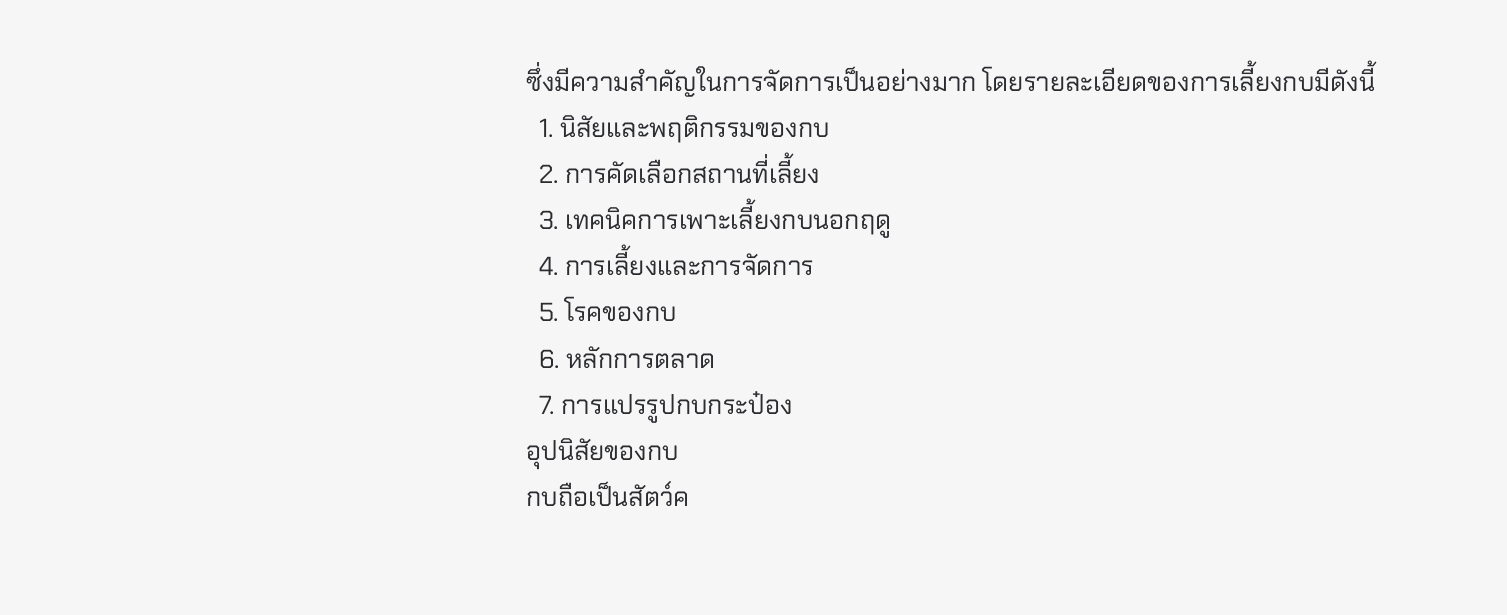ซึ่งมีความสำคัญในการจัดการเป็นอย่างมาก โดยรายละเอียดของการเลี้ยงกบมีดังนี้
  1. นิสัยและพฤติกรรมของกบ
  2. การคัดเลือกสถานที่เลี้ยง
  3. เทคนิคการเพาะเลี้ยงกบนอกฤดู
  4. การเลี้ยงและการจัดการ
  5. โรคของกบ
  6. หลักการตลาด
  7. การแปรรูปกบกระป๋อง
อุปนิสัยของกบ
กบถือเป็นสัตว์ค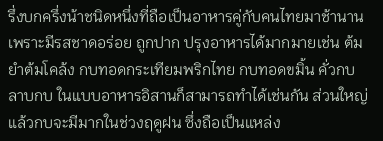รึ่งบกครึ่งน้าชนิดหนึ่งที่ถือเป็นอาหารคู่กับคนไทยมาช้านาน เพราะมีรสชาดอร่อย ถูกปาก ปรุงอาหารได้มากมายเช่น ต้มยำต้มโคล้ง กบทอดกระเทียมพริกไทย กบทอดขมิ้น คั่วกบ ลาบกบ ในแบบอาหารอิสานก็สามารถทำได้เช่นกัน ส่วนใหญ่แล้วกบจะมีมากในช่วงฤดูฝน ซึ่งถือเป็นแหล่ง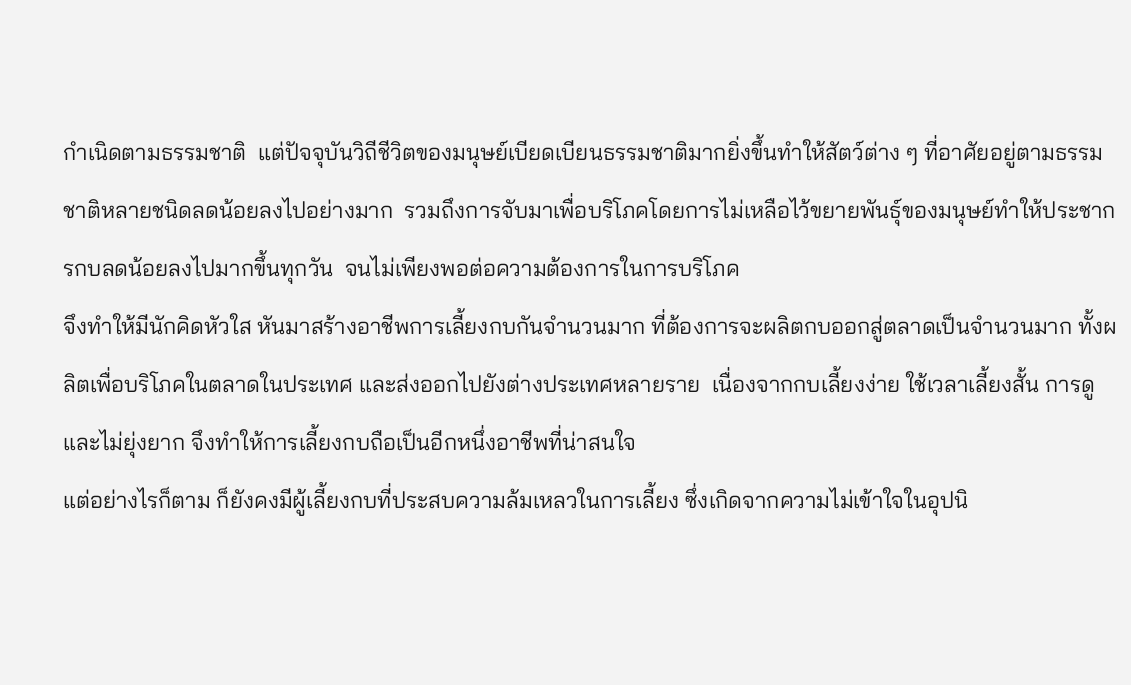กำเนิดตามธรรมชาติ  แต่ปัจจุบันวิถีชีวิตของมนุษย์เบียดเบียนธรรมชาติมากยิ่งขึ้นทำให้สัตว์ต่าง ๆ ที่อาศัยอยู่ตามธรรมชาติหลายชนิดลดน้อยลงไปอย่างมาก  รวมถึงการจับมาเพื่อบริโภคโดยการไม่เหลือไว้ขยายพันธุ์ของมนุษย์ทำให้ประชากรกบลดน้อยลงไปมากขึ้นทุกวัน  จนไม่เพียงพอต่อความต้องการในการบริโภค
จึงทำให้มีนักคิดหัวใส หันมาสร้างอาชีพการเลี้ยงกบกันจำนวนมาก ที่ต้องการจะผลิตกบออกสู่ตลาดเป็นจำนวนมาก ทั้งผลิตเพื่อบริโภคในตลาดในประเทศ และส่งออกไปยังต่างประเทศหลายราย  เนื่องจากกบเลี้ยงง่าย ใช้เวลาเลี้ยงสั้น การดูและไม่ยุ่งยาก จึงทำให้การเลี้ยงกบถือเป็นอีกหนึ่งอาชีพที่น่าสนใจ
แต่อย่างไรก็ตาม ก็ยังคงมีผู้เลี้ยงกบที่ประสบความล้มเหลวในการเลี้ยง ซึ่งเกิดจากความไม่เข้าใจในอุปนิ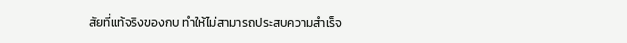สัยที่แท้จริงของกบ ทำให้ไม่สามารถประสบความสำเร็จ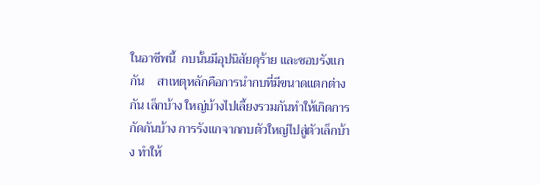ในอาชีพนี้  กบนั้นมีอุปนิสัยดุร้าย และชอบรังแกกัน    สาเหตุหลักคือการนำกบที่มีขนาดแตกต่างกัน เล็กบ้าง ใหญ่บ้างไปเลี้ยงรวมกันทำให้เกิดการกัดกันบ้าง การรังแกจากกบตัวใหญ่ไปสู่ตัวเล็กบ้าง ทำให้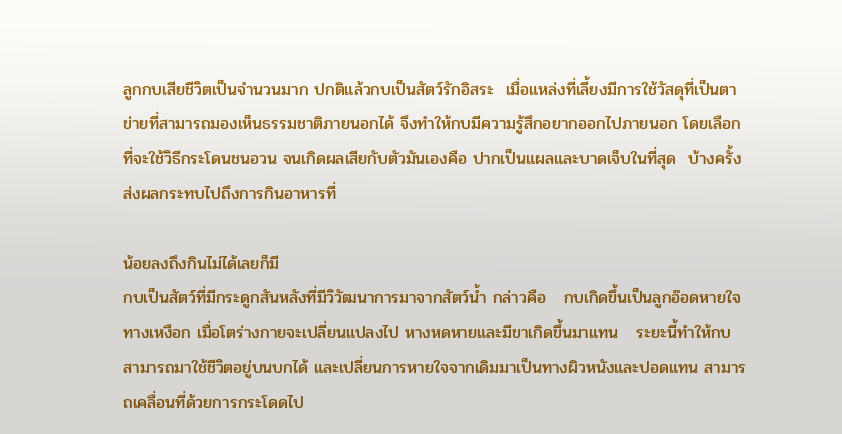ลูกกบเสียชีวิตเป็นจำนวนมาก ปกติแล้วกบเป็นสัตว์รักอิสระ  เมื่อแหล่งที่เลี้ยงมีการใช้วัสดุที่เป็นตาข่ายที่สามารถมองเห็นธรรมชาติภายนอกได้ จึงทำให้กบมีความรู้สึกอยากออกไปภายนอก โดยเลือกที่จะใช้วิธีกระโดนชนอวน จนเกิดผลเสียกับตัวมันเองคือ ปากเป็นแผลและบาดเจ็บในที่สุด  บ้างครั้งส่งผลกระทบไปถึงการกินอาหารที่

น้อยลงถึงกินไม่ได้เลยก็มี
กบเป็นสัตว์ที่มีกระดูกสันหลังที่มีวิวัฒนาการมาจากสัตว์น้ำ กล่าวคือ   กบเกิดขึ้นเป็นลูกอ๊อดหายใจทางเหงือก เมื่อโตร่างกายจะเปลี่ยนแปลงไป หางหดหายและมีขาเกิดขึ้นมาแทน   ระยะนี้ทำให้กบสามารถมาใช้ชีวิตอยู่บนบกได้ และเปลี่ยนการหายใจจากเดิมมาเป็นทางผิวหนังและปอดแทน สามารถเคลื่อนที่ด้วยการกระโดดไป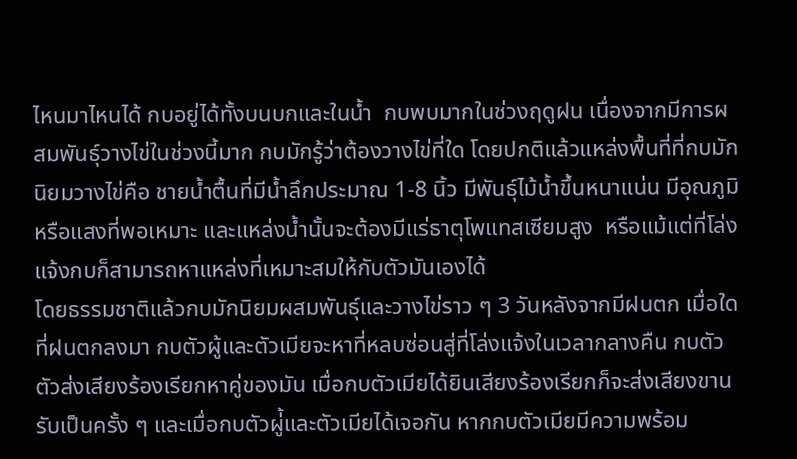ไหนมาไหนได้ กบอยู่ได้ทั้งบนบกและในน้ำ  กบพบมากในช่วงฤดูฝน เนื่องจากมีการผสมพันธุ์วางไข่ในช่วงนี้มาก กบมักรู้ว่าต้องวางไข่ที่ใด โดยปกติแล้วแหล่งพื้นที่ที่กบมักนิยมวางไข่คือ ชายน้ำตื้นที่มีน้ำลึกประมาณ 1-8 นิ้ว มีพันธุ์ไม้น้ำขึ้นหนาแน่น มีอุณภูมิหรือแสงที่พอเหมาะ และแหล่งน้ำนั้นจะต้องมีแร่ธาตุโพแทสเซียมสูง  หรือแม้แต่ที่โล่งแจ้งกบก็สามารถหาแหล่งที่เหมาะสมให้กับตัวมันเองได้
โดยธรรมชาติแล้วกบมักนิยมผสมพันธุ์และวางไข่ราว ๆ 3 วันหลังจากมีฝนตก เมื่อใดที่ฝนตกลงมา กบตัวผู้และตัวเมียจะหาที่หลบซ่อนสู่ที่โล่งแจ้งในเวลากลางคืน กบตัวตัวส่งเสียงร้องเรียกหาคู่ของมัน เมื่อกบตัวเมียได้ยินเสียงร้องเรียกก็จะส่งเสียงขานรับเป็นครั้ง ๆ และเมื่อกบตัวผู่้และตัวเมียได้เจอกัน หากกบตัวเมียมีความพร้อม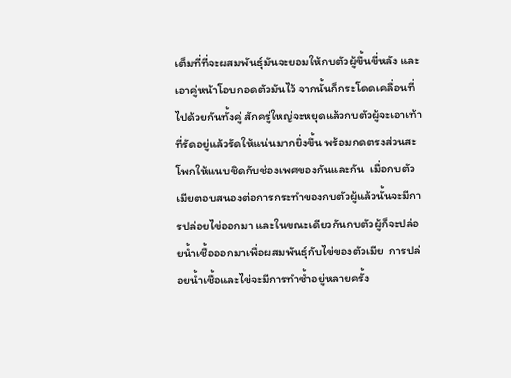เต็มที่ที่จะผสมพันธุ์มันจะยอมให้กบตัวผู้ขึ้นขี่หลัง และเอาคู่หน้าโอบกอดตัวมันไว้ จากนั้นก็กระโดดเคลื่อนที่ไปด้วยกันทั้งคู่ สักครู่ใหญ่จะหยุดแล้วกบตัวผู้จะเอาเท้าที่รัดอยู่แล้วรัดให้แน่นมากยิ่งขึ้น พร้อมกดตรงส่วนสะโพกให้แนบชิดกับช่องเพศของกันและกัน  เมื่อกบตัวเมียตอบสนองต่อการกระทำของกบตัวผู้แล้วนั้นจะมีการปล่อยไข่ออกมา และในขณะเดียวกันกบตัวผู้ก็จะปล่อยน้ำเชื้อออกมาเพื่อผสมพันธุ์กับไข่ของตัวเมีย  การปล่อยน้ำเชื้อและไข่จะมีการทำซ้ำอยู่หลายครั้ง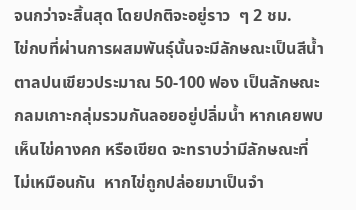จนกว่าจะสิ้นสุด โดยปกติจะอยู่ราว  ๆ 2 ชม.
ไข่กบที่ผ่านการผสมพันธุ์นั้นจะมีลักษณะเป็นสีน้ำตาลปนเขียวประมาณ 50-100 ฟอง เป็นลักษณะกลมเกาะกลุ่มรวมกันลอยอยู่ปลิ่มน้ำ หากเคยพบเห็นไข่คางคก หรือเขียด จะทราบว่ามีลักษณะที่ไม่เหมือนกัน  หากไข่ถูกปล่อยมาเป็นจำ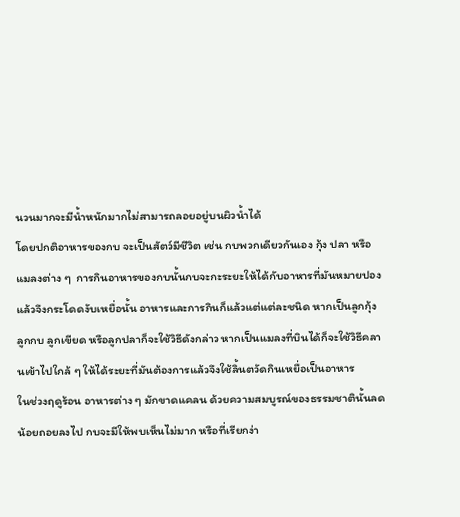นวนมากจะมีน้ำหนักมากไม่สามารถลอยอยู่บนผิวน้ำได้
โดยปกติอาหารของกบ จะเป็นสัตว์มีชีวิต เช่น กบพวกเดียวกันเอง กุ้ง ปลา หรือแมลงต่าง ๆ  การกินอาหารของกบนั้นกบจะกะระยะให้ได้กับอาหารที่มันหมายปอง แล้วจึงกระโดดงับเหยื่อนั้น อาหารและการกินก็แล้วแต่แต่ละชนิด หากเป็นลูกกุ้ง ลูกกบ ลูกเขียด หรือลูกปลาก็จะใช้วิธีดังกล่าว หากเป็นแมลงที่บินได้ก็จะใช้วิธีคลานเข้าไปใกล้ ๆ ให้ได้ระยะที่มันต้องการแล้วจึงใช้ลิ้นตวัดกินเหยื่อเป็นอาหาร
ในช่วงฤดูร้อน อาหารต่าง ๆ มักขาดแคลน ด้วยความสมบูรณ์ของธรรมชาตินั้นลดน้อยถอยลงไป กบจะมีให้พบเห็นไม่มาก หรือที่เรียกง่า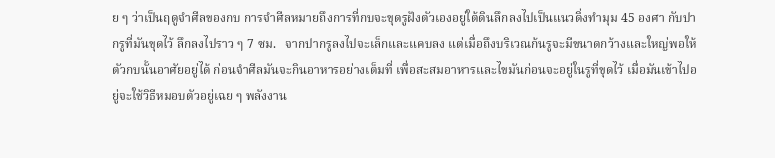ย ๆ ว่าเป็นฤดูจำศีลของกบ การจำศีลหมายถึงการที่กบจะขุดรูฝังตัวเองอยู่ใต้ดินลึกลงไปเป็นแนวดิ่งทำมุม 45 องศา กับปากรูที่มันขุดไว้ ลึกลงไปราว ๆ 7 ซม.   จากปากรูลงไปจะเล็กและแคบลง แต่เมื่อถึงบริเวณก้นรูจะมีขนาดกว้างและใหญ่พอให้ตัวกบนั้นอาศัยอยู่ได้ ก่อนจำศีลมันจะกินอาหารอย่างเต็มที่ เพื่อสะสมอาหารและไขมันก่อนจะอยู่ในรูที่ขุดไว้ เมื่อมันเข้าไปอยู่จะใช้วิธีหมอบตัวอยู่เฉย ๆ พลังงาน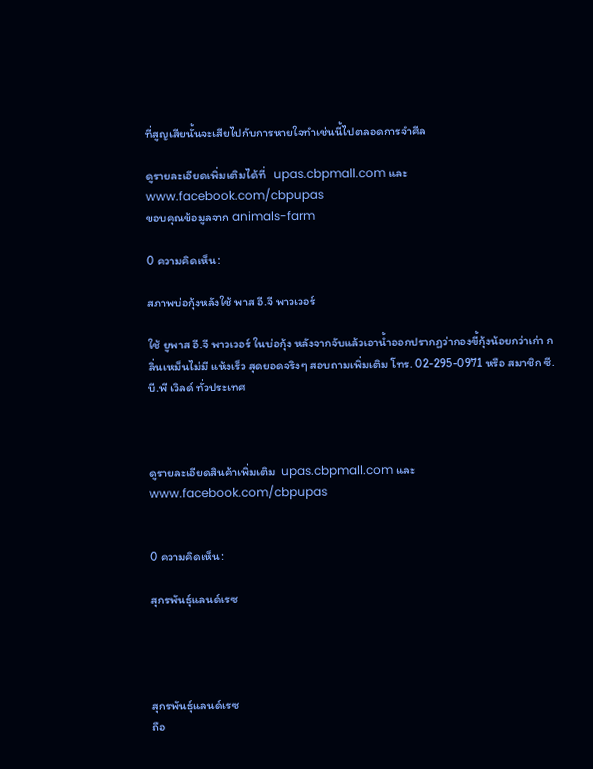ที่สูญเสียนั้นจะเสียไปกับการหายใจทำเช่นนี้ไปตลอดการจำศีล

ดูรายละเอียดเพิ่มเติมได้ที่   upas.cbpmall.com และ  www.facebook.com/cbpupas
ขอบคุณข้อมูลจาก animals-farm

0 ความคิดเห็น:

สภาพบ่อกุ้งหลังใช้ พาส อี.จี พาวเวอร์

ใช้ ยูพาส อี.จี พาวเวอร์ ในบ่อกุ้ง หลังจากจับแล้วเอาน้ำออกปรากฏว่ากองขี้กุ้งน้อยกว่าเก่า กลิ่นเหม็นไม่มี แห้งเร็ว สุดยอดจริงๆ สอบถามเพิ่มเติม โทร. 02-295-0971 หรือ สมาชิก ซี.บี.พี เวิลด์ ทั่วประเทศ



ดูรายละเอียดสินค้าเพิ่มเติม  upas.cbpmall.com และ   www.facebook.com/cbpupas


0 ความคิดเห็น:

สุกรพันธุ์แลนด์เรซ




สุกรพันธุ์แลนด์เรซ
ถือ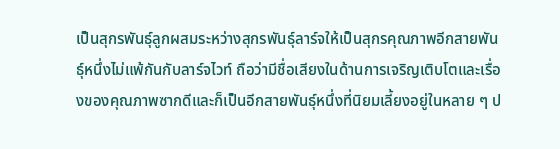เป็นสุกรพันธุ์ลูกผสมระหว่างสุกรพันธุ์ลาร์จให้เป็นสุกรคุณภาพอีกสายพันธุ์หนึ่งไม่แพ้กันกับลาร์จไวท์ ถือว่ามีชื่อเสียงในด้านการเจริญเติบโตและเรื่องของคุณภาพซากดีและก็เป็นอีกสายพันธุ์หนึ่งที่นิยมเลี้ยงอยู่ในหลาย ๆ ป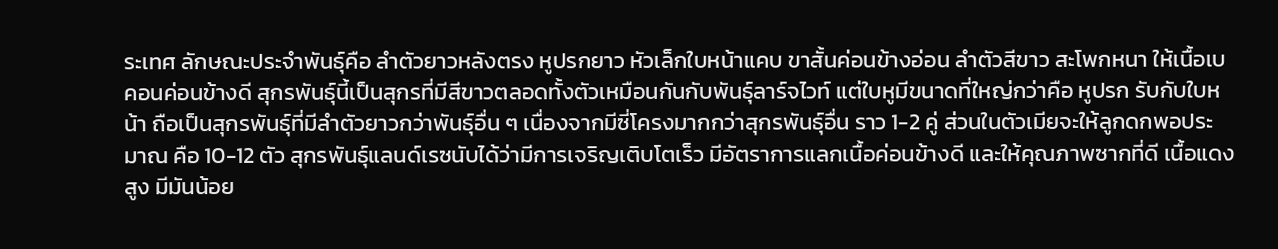ระเทศ ลักษณะประจำพันธุ์คือ ลำตัวยาวหลังตรง หูปรกยาว หัวเล็กใบหน้าแคบ ขาสั้นค่อนข้างอ่อน ลำตัวสีขาว สะโพกหนา ให้เนื้อเบคอนค่อนข้างดี สุกรพันธุ์นี้เป็นสุกรที่มีสีขาวตลอดทั้งตัวเหมือนกันกับพันธุ์ลาร์จไวท์ แต่ใบหูมีขนาดที่ใหญ่กว่าคือ หูปรก รับกับใบหน้า ถือเป็นสุกรพันธุ์ที่มีลำตัวยาวกว่าพันธุ์อื่น ๆ เนื่องจากมีซี่โครงมากกว่าสุกรพันธุ์อื่น ราว 1-2 คู่ ส่วนในตัวเมียจะให้ลูกดกพอประมาณ คือ 10-12 ตัว สุกรพันธุ์แลนด์เรซนับได้ว่ามีการเจริญเติบโตเร็ว มีอัตราการแลกเนื้อค่อนข้างดี และให้คุณภาพซากที่ดี เนื้อแดงสูง มีมันน้อย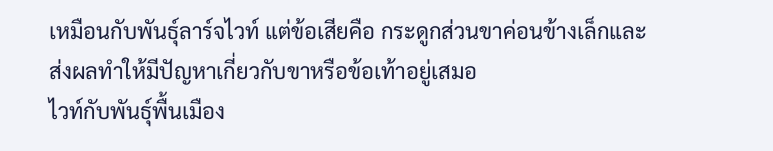เหมือนกับพันธุ์ลาร์จไวท์ แต่ข้อเสียคือ กระดูกส่วนขาค่อนข้างเล็กและส่งผลทำให้มีปัญหาเกี่ยวกับขาหรือข้อเท้าอยู่เสมอ
ไวท์กับพันธุ์พื้นเมือง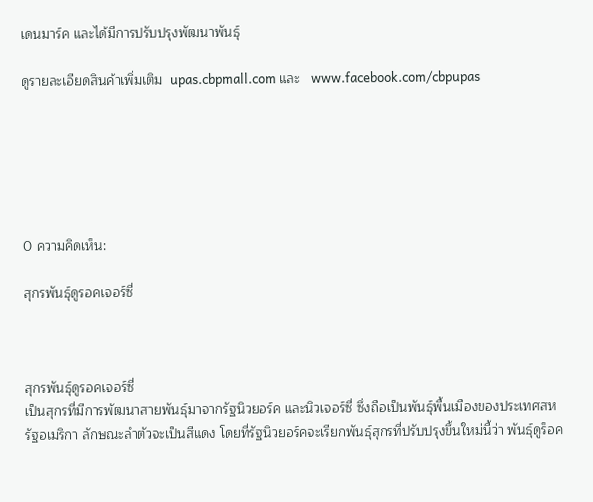เดนมาร์ค และได้มีการปรับปรุงพัฒนาพันธุ์

ดูรายละเอียดสินค้าเพิ่มเติม  upas.cbpmall.com และ   www.facebook.com/cbpupas






0 ความคิดเห็น:

สุกรพันธุ์ดูรอคเจอร์ซี่



สุกรพันธุ์ดูรอคเจอร์ซี่
เป็นสุกรที่มีการพัฒนาสายพันธุ์มาจากรัฐนิวยอร์ค และนิวเจอร์ซี่ ซึ่งถือเป็นพันธุ์พื้นเมืองของประเทศสหรัฐอเมริกา ลักษณะลำตัวจะเป็นสีแดง โดยที่รัฐนิวยอร์คจะเรียกพันธุ์สุกรที่ปรับปรุงขึ้นใหม่นี้ว่า พันธุ์ดูร็อค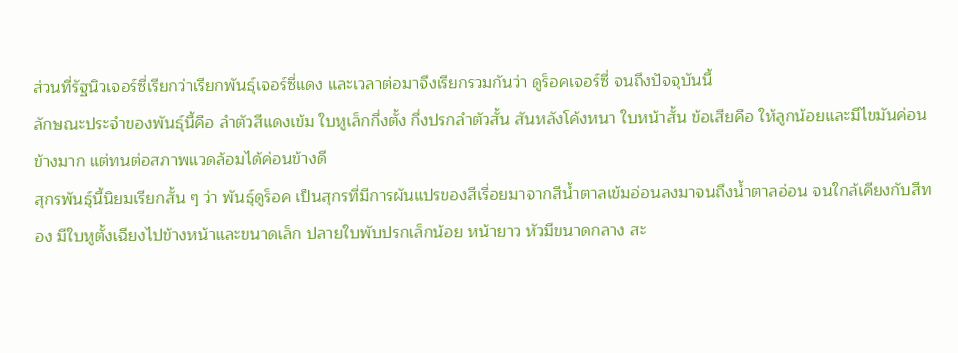ส่วนที่รัฐนิวเจอร์ซี่เรียกว่าเรียกพันธุ์เจอร์ซี่แดง และเวลาต่อมาจึงเรียกรวมกันว่า ดูร็อคเจอร์ซี่ จนถึงปัจจุบันนี้
ลักษณะประจำของพันธุ์นี้คือ ลำตัวสีแดงเข้ม ใบหูเล็กกึ่งตั้ง กึ่งปรกลำตัวสั้น สันหลังโค้งหนา ใบหน้าสั้น ข้อเสียคือ ให้ลูกน้อยและมีไขมันค่อนข้างมาก แต่ทนต่อสภาพแวดล้อมได้ค่อนข้างดี
สุกรพันธุ์นี้นิยมเรียกสั้น ๆ ว่า พันธุ์ดูร็อค เป็นสุกรที่มีการผันแปรของสีเรื่อยมาจากสีน้ำตาลเข้มอ่อนลงมาจนถึงน้ำตาลอ่อน จนใกล้เคียงกับสีทอง มีใบหูตั้งเฉียงไปข้างหน้าและขนาดเล็ก ปลายใบพับปรกเล็กน้อย หน้ายาว หัวมีขนาดกลาง สะ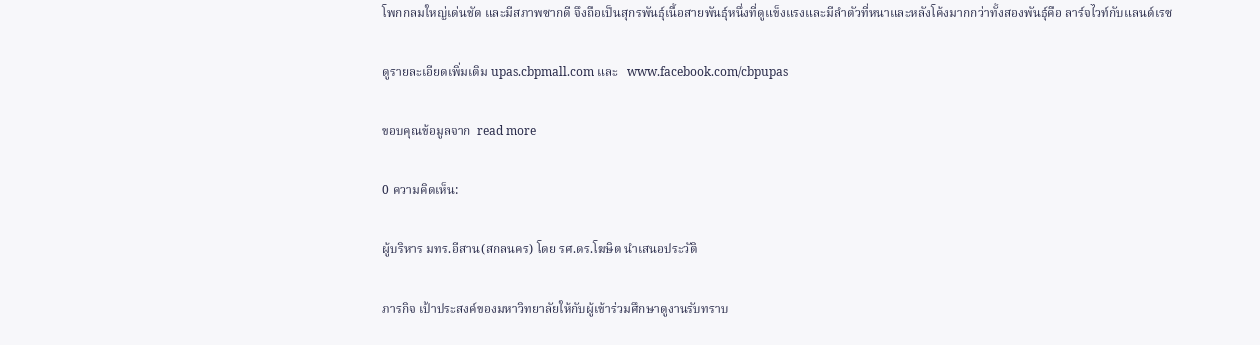โพกกลมใหญ่เด่นชัด และมีสภาพซากดี จึงถือเป็นสุกรพันธุ์เนื้อสายพันธุ์หนึ่งที่ดูแข็งแรงและมีลำตัวที่หนาและหลังโค้งมากกว่าทั้งสองพันธุ์คือ ลาร์จไวท์กับแลนด์เรซ

ดูรายละเอียดเพิ่มเติม upas.cbpmall.com และ   www.facebook.com/cbpupas

ขอบคุณข้อมูลจาก  read more

0 ความคิดเห็น:

ผู้บริหาร มทร.อีสาน(สกลนคร) โดย รศ.ดร.โฆษิต นำเสนอประวัติ

ภารกิจ เป้าประสงค์ของมหาวิทยาลัยให้กับผู้เข้าร่วมศึกษาดูงานรับทราบ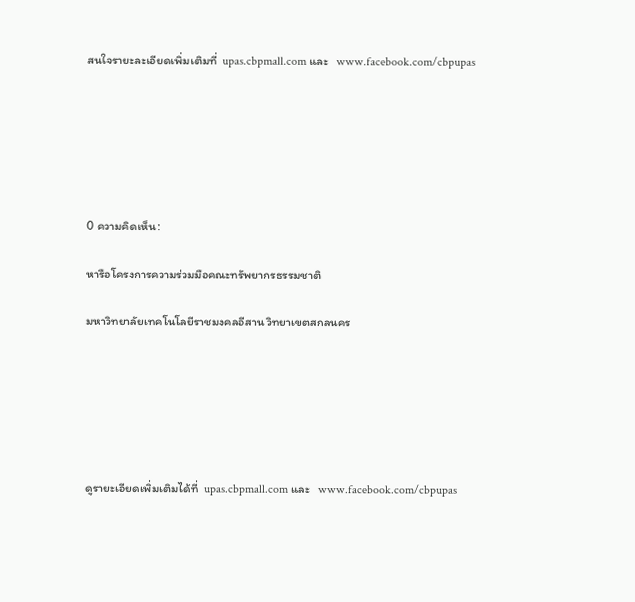สนใจรายะละเอียดเพิ่มเติมที่  upas.cbpmall.com และ   www.facebook.com/cbpupas






0 ความคิดเห็น:

หารือโครงการความร่วมมือคณะทรัพยากรธรรมชาติ

มหาวิทยาลัยเทคโนโลยีราชมงคลอีสาน วิทยาเขตสกลนคร






ดูรายะเอียดเพิ่มเติมได้ที่  upas.cbpmall.com และ   www.facebook.com/cbpupas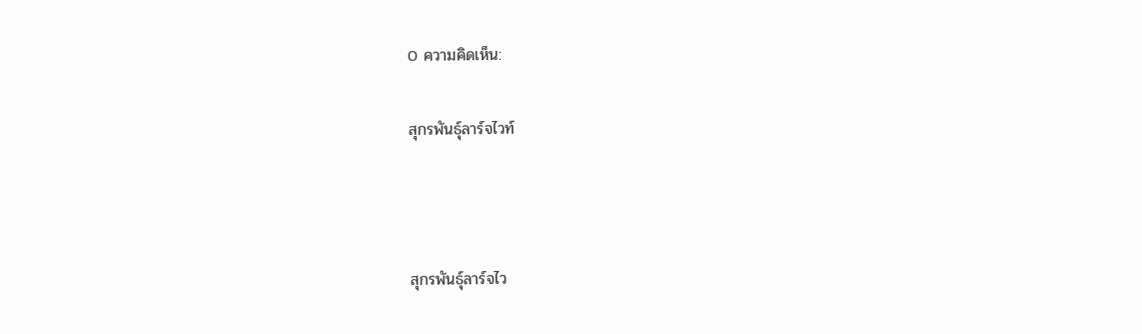0 ความคิดเห็น:

สุกรพันธุ์ลาร์จไวท์



สุกรพันธุ์ลาร์จไว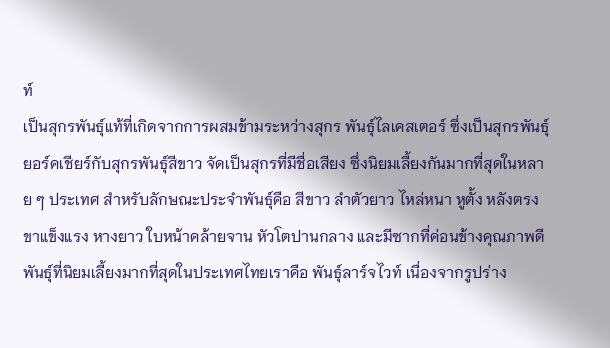ท์
เป็นสุกรพันธุ์แท้ที่เกิดจากการผสมข้ามระหว่างสุกร พันธุ์ไลเคสเตอร์ ซึ่งเป็นสุกรพันธุ์ยอร์คเชียร์กับสุกรพันธุ์สีขาว จัดเป็นสุกรที่มีชื่อเสียง ซึ่งนิยมเลี้ยงกันมากที่สุดในหลาย ๆ ประเทศ สำหรับลักษณะประจำพันธุ์คือ สีขาว ลำตัวยาว ไหล่หนา หูตั้ง หลังตรง ขาแข็งแรง หางยาว ใบหน้าคล้ายจาน หัวโตปานกลาง และมีซากที่ค่อนข้างคุณภาพดี
พันธุ์ที่นิยมเลี้ยงมากที่สุดในประเทศไทยเราคือ พันธุ์ลาร์จไวท์ เนื่องจากรูปร่าง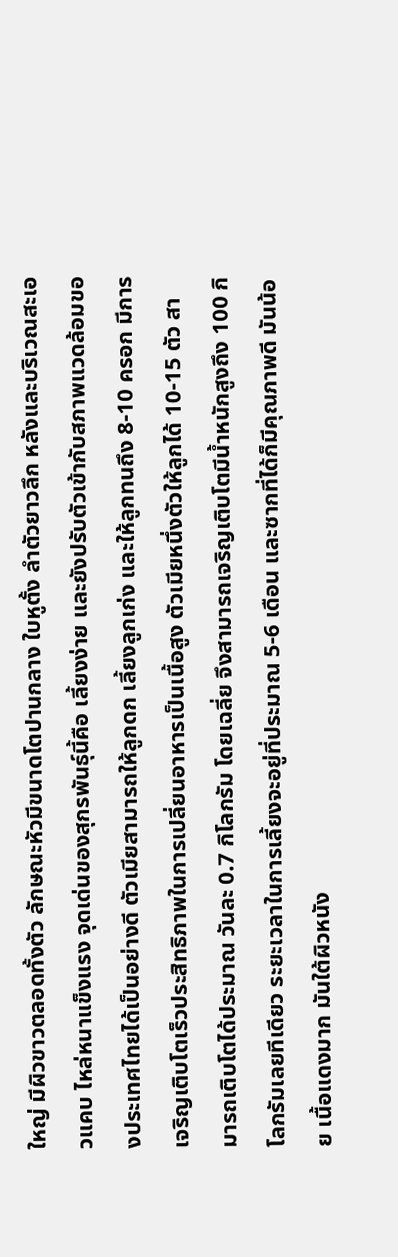ใหญ่ มีผิวขาวตลอดทั้งตัว ลักษณะหัวมีขนาดโตปานกลาง ใบหูตั้ง ลำตัวยาวลึก หลังและบริเวณสะเอวแคบ ไหล่หนาแข็งแรง จุดเด่นของสุกรพันธุ์นี้คือ เลี้ยงง่าย และยังปรับตัวเข้ากับสภาพแวดล้อมของประเทศไทยได้เป็นอย่างดี ตัวเมียสามารถให้ลูกดก เลี้ยงลูกเก่ง และให้ลูกทนถึง 8-10 ครอก มีการเจริญเติบโตเร็วประสิทธิภาพในการเปลี่ยนอาหารเป็นเนื้อสูง ตัวเมียหนึ่งตัวให้ลูกได้ 10-15 ตัว สามารถเติบโตได้ประมาณ วันละ 0.7 กิโลกรัม โดยเฉลี่ย จึงสามารถเจริญเติบโตมีน้ำหนักสูงถึง 100 กิโลกรัมเลยทีเดียว ระยะเวลาในการเลี้ยงจะอยู่ที่ประมาณ 5-6 เดือน และซากที่ได้ก็มีคุณภาพดี มันน้อย เนื้อแดงมาก มันใต้ผิวหนัง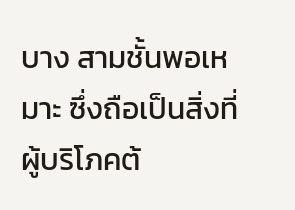บาง สามชั้นพอเหมาะ ซึ่งถือเป็นสิ่งที่ผู้บริโภคต้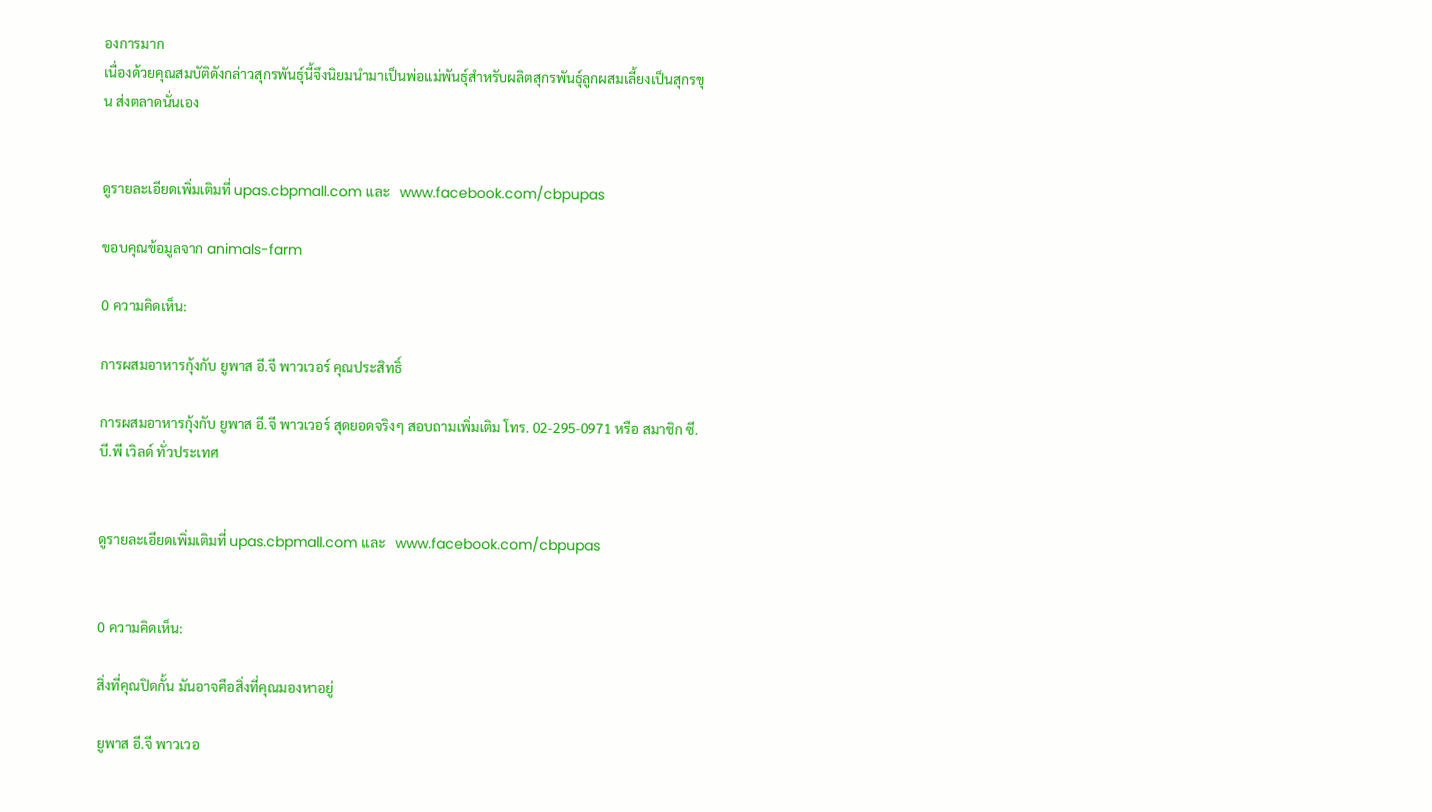องการมาก
เนื่องด้วยคุณสมบัติดังกล่าวสุกรพันธุ์นี้จึงนิยมนำมาเป็นพ่อแม่พันธุ์สำหรับผลิตสุกรพันธุ์ลูกผสมเลี้ยงเป็นสุกรขุน ส่งตลาดนั่นเอง


ดูรายละเอียดเพิ่มเติมที่ upas.cbpmall.com และ   www.facebook.com/cbpupas

ขอบคุณข้อมูลจาก animals-farm

0 ความคิดเห็น:

การผสมอาหารกุ้งกับ ยูพาส อี.จี พาวเวอร์ คุณประสิทธิ์

การผสมอาหารกุ้งกับ ยูพาส อี.จี พาวเวอร์ สุดยอดจริงๆ สอบถามเพิ่มเติม โทร. 02-295-0971 หรือ สมาชิก ซี.บี.พี เวิลด์ ทั่วประเทศ


ดูรายละเอียดเพิ่มเติมที่ upas.cbpmall.com และ   www.facebook.com/cbpupas


0 ความคิดเห็น:

สิ่งที่คุณปิดกั้น มันอาจคือสิ่งที่คุณมองหาอยู่

ยูพาส อี.จี พาวเวอ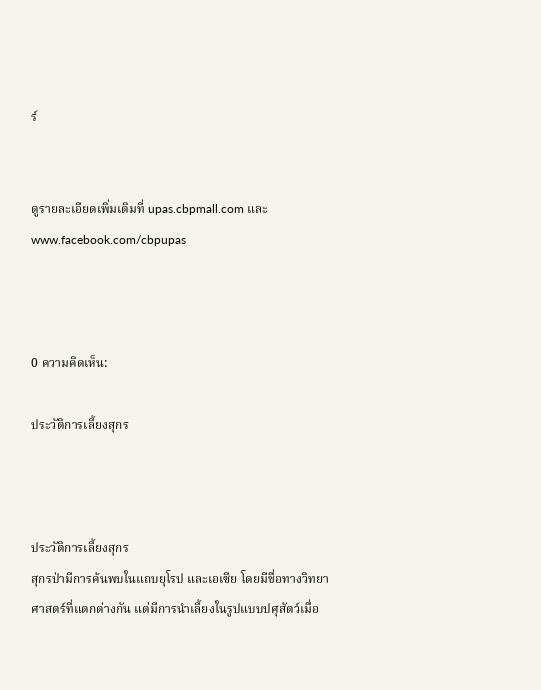ร์


ดูรายละเอียดเพิ่มเติมที่ upas.cbpmall.com และ   www.facebook.com/cbpupas



0 ความคิดเห็น:

ประวัติการเลี้ยงสุกร



ประวัติการเลี้ยงสุกร
สุกรป่ามีการค้นพบในแถบยุโรป และเอเซีย โดยมีชื่อทางวิทยาศาสตร์ที่แตกต่างกัน แต่มีการนำเลี้ยงในรูปแบบปศุสัตว์เมื่อ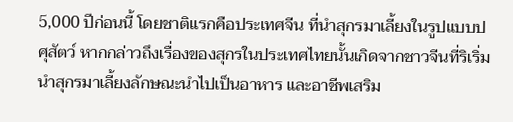5,000 ปีก่อนนี้ โดยชาติแรกคือประเทศจีน ที่นำสุกรมาเลี้ยงในรูปแบบปศุสัตว์ หากกล่าวถึงเรื่องของสุกรในประเทศไทยนั้นเกิดจากชาวจีนที่ริเริ่มนำสุกรมาเลี้ยงลักษณะนำไปเป็นอาหาร และอาชีพเสริม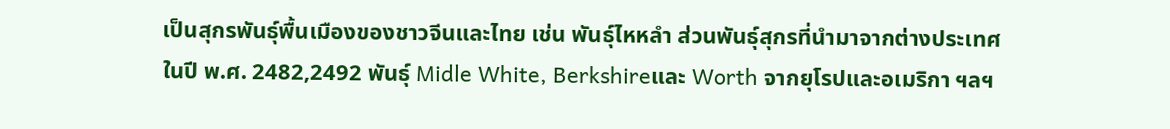เป็นสุกรพันธุ์พื้นเมืองของชาวจีนและไทย เช่น พันธุ์ไหหลำ ส่วนพันธุ์สุกรที่นำมาจากต่างประเทศในปี พ.ศ. 2482,2492 พันธุ์ Midle White, Berkshireและ Worth จากยุโรปและอเมริกา ฯลฯ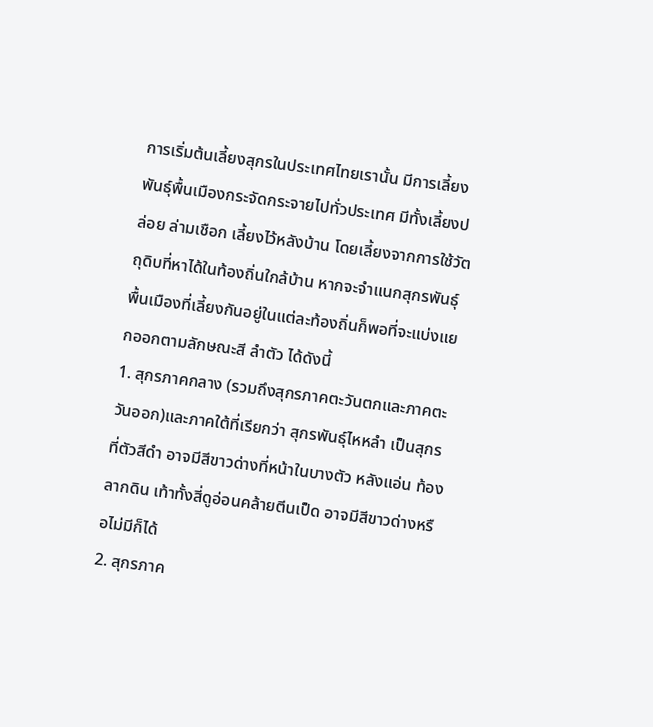การเริ่มต้นเลี้ยงสุกรในประเทศไทยเรานั้น มีการเลี้ยงพันธุ์พื้นเมืองกระจัดกระจายไปทั่วประเทศ มีทั้งเลี้ยงปล่อย ล่ามเชือก เลี้ยงไว้หลังบ้าน โดยเลี้ยงจากการใช้วัตถุดิบที่หาได้ในท้องถิ่นใกล้บ้าน หากจะจำแนกสุกรพันธุ์พื้นเมืองที่เลี้ยงกันอยู่ในแต่ละท้องถิ่นก็พอที่จะแบ่งแยกออกตามลักษณะสี ลำตัว ได้ดังนี้
1. สุกรภาคกลาง (รวมถึงสุกรภาคตะวันตกและภาคตะวันออก)และภาคใต้ที่เรียกว่า สุกรพันธุ์ไหหลำ เป็นสุกรที่ตัวสีดำ อาจมีสีขาวด่างที่หน้าในบางตัว หลังแอ่น ท้องลากดิน เท้าทั้งสี่ดูอ่อนคล้ายตีนเป็ด อาจมีสีขาวด่างหรือไม่มีก็ได้
2. สุกรภาค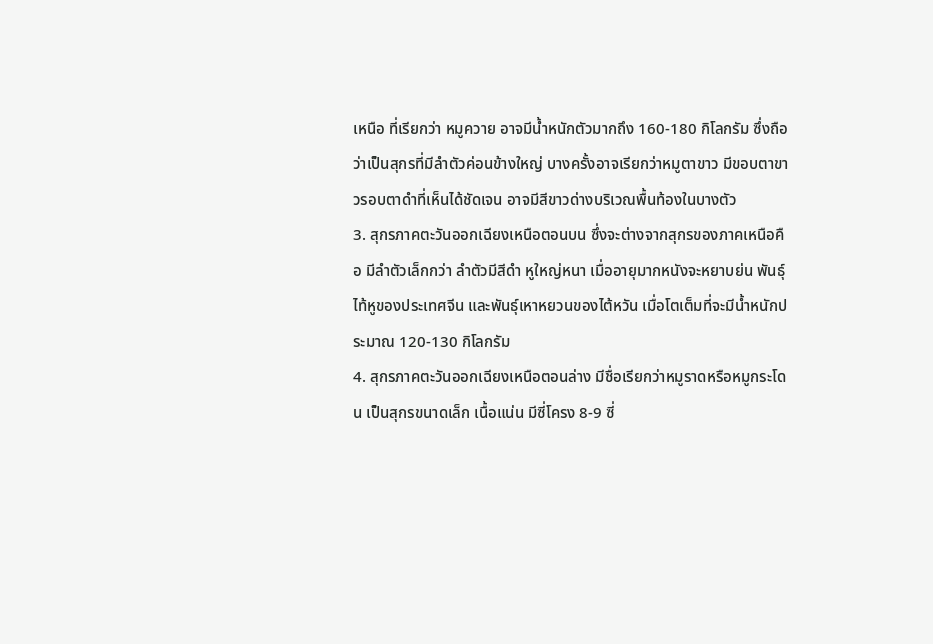เหนือ ที่เรียกว่า หมูควาย อาจมีน้ำหนักตัวมากถึง 160-180 กิโลกรัม ซึ่งถือว่าเป็นสุกรที่มีลำตัวค่อนข้างใหญ่ บางครั้งอาจเรียกว่าหมูตาขาว มีขอบตาขาวรอบตาดำที่เห็นได้ชัดเจน อาจมีสีขาวด่างบริเวณพื้นท้องในบางตัว
3. สุกรภาคตะวันออกเฉียงเหนือตอนบน ซึ่งจะต่างจากสุกรของภาคเหนือคือ มีลำตัวเล็กกว่า ลำตัวมีสีดำ หูใหญ่หนา เมื่ออายุมากหนังจะหยาบย่น พันธุ์ไท้หูของประเทศจีน และพันธุ์เหาหยวนของไต้หวัน เมื่อโตเต็มที่จะมีน้ำหนักประมาณ 120-130 กิโลกรัม
4. สุกรภาคตะวันออกเฉียงเหนือตอนล่าง มีชื่อเรียกว่าหมูราดหรือหมูกระโดน เป็นสุกรขนาดเล็ก เนื้อแน่น มีซี่โครง 8-9 ซี่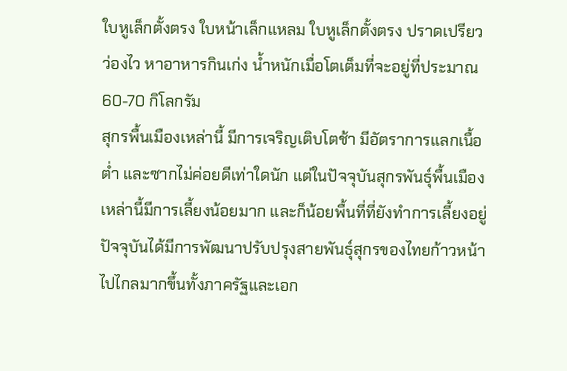ใบหูเล็กตั้งตรง ใบหน้าเล็กแหลม ใบหูเล็กตั้งตรง ปราดเปรียว ว่องไว หาอาหารกินเก่ง น้ำหนักเมื่อโตเต็มที่จะอยู่ที่ประมาณ 60-70 กิโลกรัม
สุกรพื้นเมืองเหล่านี้ มีการเจริญเติบโตช้า มีอัตราการแลกเนื้อต่ำ และซากไม่ค่อยดีเท่าใดนัก แต่ในปัจจุบันสุกรพันธุ์พื้นเมืองเหล่านี้มีการเลี้ยงน้อยมาก และก็น้อยพื้นที่ที่ยังทำการเลี้ยงอยู่ ปัจจุบันได้มีการพัฒนาปรับปรุงสายพันธุ์สุกรของไทยก้าวหน้าไปไกลมากขึ้นทั้งภาครัฐและเอก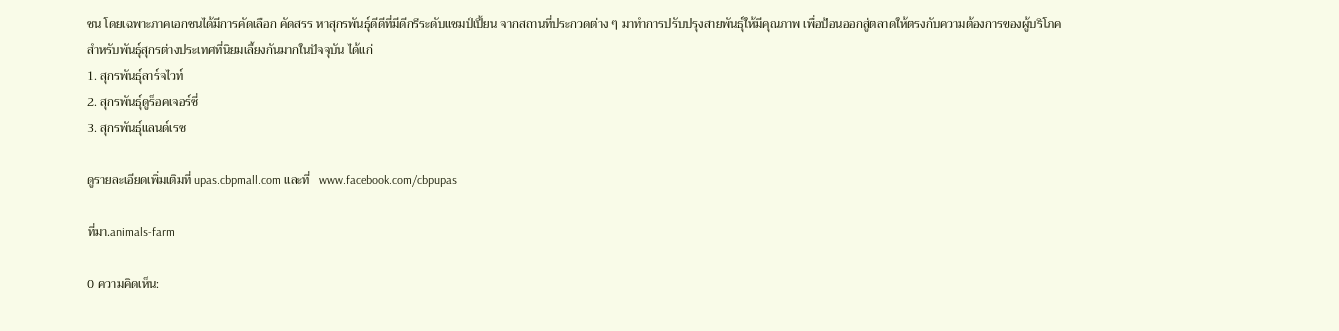ชน โดยเฉพาะภาคเอกชนได้มีการคัดเลือก คัดสรร หาสุกรพันธุ์ดีดีที่มีดีกรีระดับแชมป์เปี้ยน จากสถานที่ประกวดต่าง ๆ มาทำการปรับปรุงสายพันธุ์ให้มีคุณภาพ เพื่อป้อนออกสู่ตลาดให้ตรงกับความต้องการของผู้บริโภค
สำหรับพันธุ์สุกรต่างประเทศที่นิยมเลี้ยงกันมากในปัจจุบัน ได้แก่
1. สุกรพันธุ์ลาร์จไวท์
2. สุกรพันธุ์ดูร็อคเจอร์ซี่
3. สุกรพันธุ์แลนด์เรซ

ดูรายละเอียดเพิ่มเติมที่ upas.cbpmall.com และที่   www.facebook.com/cbpupas

ที่มา.animals-farm

0 ความคิดเห็น: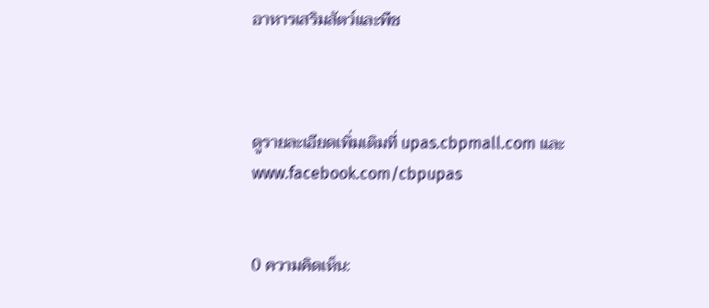อาหารเสริมสัตว์และพืช



ดูรายละเอียดเพิ่มเติมที่ upas.cbpmall.com และ   www.facebook.com/cbpupas


0 ความคิดเห็น: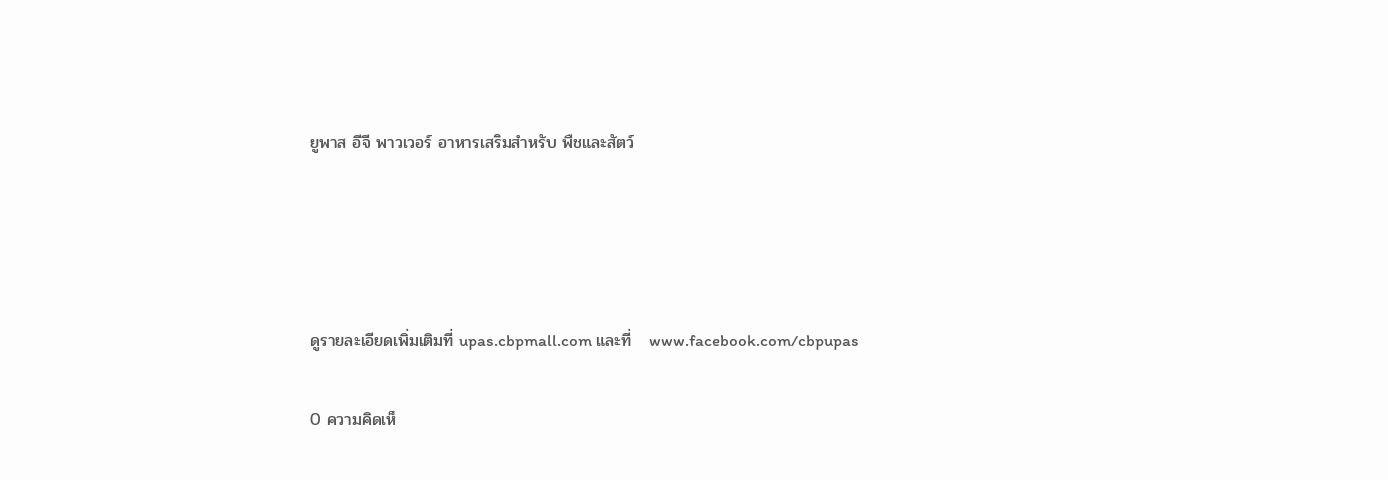ยูพาส อีจี พาวเวอร์ อาหารเสริมสำหรับ พืชและสัตว์




ดูรายละเอียดเพิ่มเติมที่ upas.cbpmall.com และที่   www.facebook.com/cbpupas

0 ความคิดเห็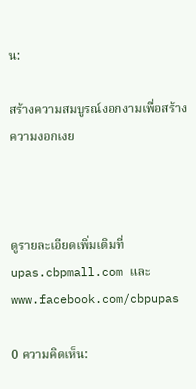น:

สร้างความสมบูรณ์งอกงามเพื่อสร้างความงอกเงย



ดูรายละเอียดเพิ่มเติมที่ upas.cbpmall.com และ   www.facebook.com/cbpupas

0 ความคิดเห็น: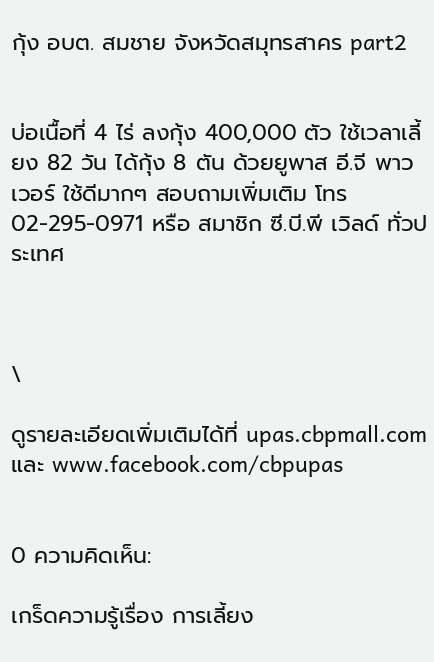กุ้ง อบต. สมชาย จังหวัดสมุทรสาคร part2


บ่อเนื้อที่ 4 ไร่ ลงกุ้ง 400,000 ตัว ใช้เวลาเลี้ยง 82 วัน ได้กุ้ง 8 ตัน ด้วยยูพาส อี.จี พาวเวอร์ ใช้ดีมากๆ สอบถามเพิ่มเติม โทร 02-295-0971 หรือ สมาชิก ซี.บี.พี เวิลด์ ทั่วประเทศ



\

ดูรายละเอียดเพิ่มเติมได้ที่ upas.cbpmall.com และ www.facebook.com/cbpupas


0 ความคิดเห็น:

เกร็ดความรู้เรื่อง การเลี้ยง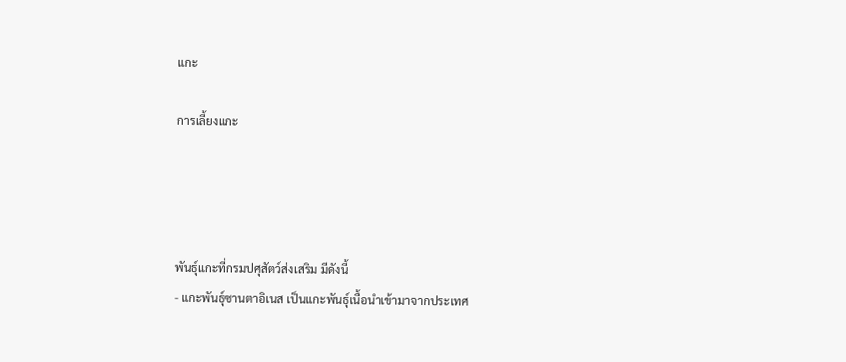แกะ

การเลี้ยงแกะ




พันธุ์แกะที่กรมปศุสัตว์ส่งเสริม มีดังนี้
- แกะพันธุ์ซานตาอิเนส เป็นแกะพันธุ์เนื้อนำเข้ามาจากประเทศ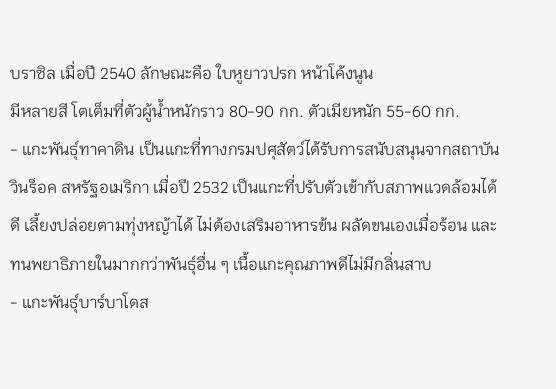บราซิล เมื่อปี 2540 ลักษณะคือ ใบหูยาวปรก หน้าโค้งนูน
มีหลายสี โตเต็มที่ตัวผู้น้ำหนักราว 80-90 กก. ตัวเมียหนัก 55-60 กก.
- แกะพันธุ์ทาคาดิน เป็นแกะที่ทางกรมปศุสัตว์ได้รับการสนับสนุนจากสถาบันวินร็อค สหรัฐอเมริกา เมื่อปี 2532 เป็นแกะที่ปรับตัวเข้ากับสภาพแวดล้อมได้ดี เลี้ยงปล่อยตามทุ่งหญ้าได้ ไม่ต้องเสริมอาหารข้น ผลัดขนเองเมื่อร้อน และทนพยาธิภายในมากกว่าพันธุ์อื่น ๆ เนื้อแกะคุณภาพดีไม่มีกลิ่นสาบ
- แกะพันธุ์บาร์บาโดส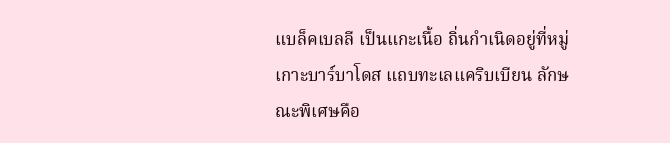แบล็คเบลลี เป็นแกะเนื้อ ถิ่นกำเนิดอยู่ที่หมู่เกาะบาร์บาโดส แถบทะเลแคริบเบียน ลักษณะพิเศษคือ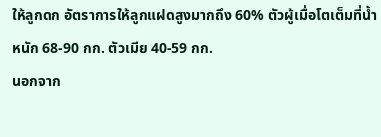ให้ลูกดก อัตราการให้ลูกแฝดสูงมากถึง 60% ตัวผู้เมื่อโตเต็มที่น้ำหนัก 68-90 กก. ตัวเมีย 40-59 กก.
นอกจาก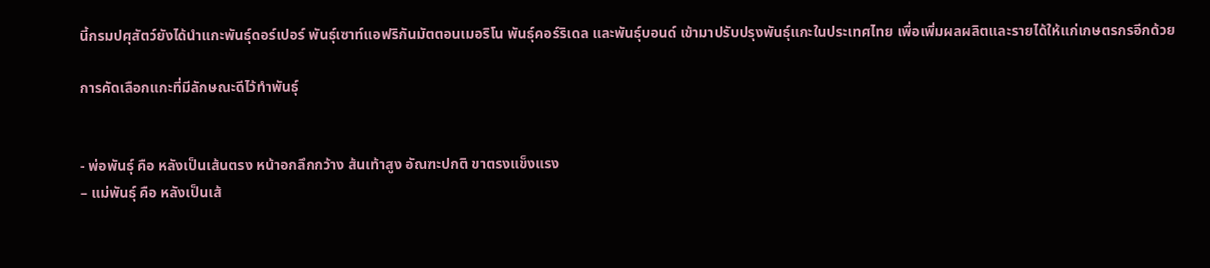นี้กรมปศุสัตว์ยังได้นำแกะพันธุ์ดอร์เปอร์ พันธุ์เซาท์แอฟริกันมัตตอนเมอริโน พันธุ์คอร์ริเดล และพันธุ์บอนด์ เข้ามาปรับปรุงพันธุ์แกะในประเทศไทย เพื่อเพิ่มผลผลิตและรายได้ให้แก่เกษตรกรอีกด้วย

การคัดเลือกแกะที่มีลักษณะดีไว้ทำพันธุ์


- พ่อพันธุ์ คือ หลังเป็นเส้นตรง หน้าอกลึกกว้าง ส้นเท้าสูง อัณฑะปกติ ขาตรงแข็งแรง
– แม่พันธุ์ คือ หลังเป็นเส้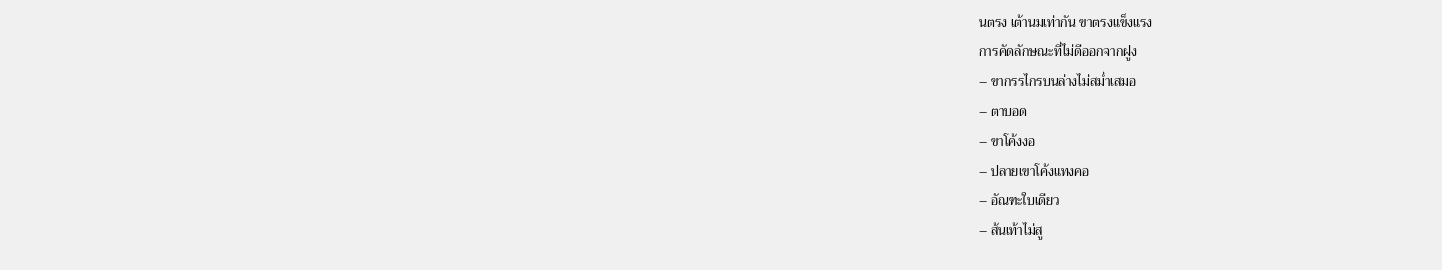นตรง เต้านมเท่ากัน ขาตรงแข็งแรง
การคัดลักษณะที่ไม่ดีออกจากฝูง
– ขากรรไกรบนล่างไม่สม่ำเสมอ
– ตาบอด
– ขาโค้งงอ
– ปลายเขาโค้งแทงคอ
– อัณฑะใบเดียว
– ส้นเท้าไม่สู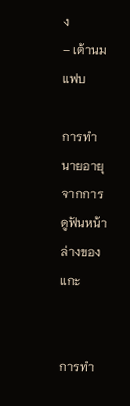ง
– เต้านมแฟบ

การทำนายอายุจากการดูฟันหน้าล่างของแกะ


การทำ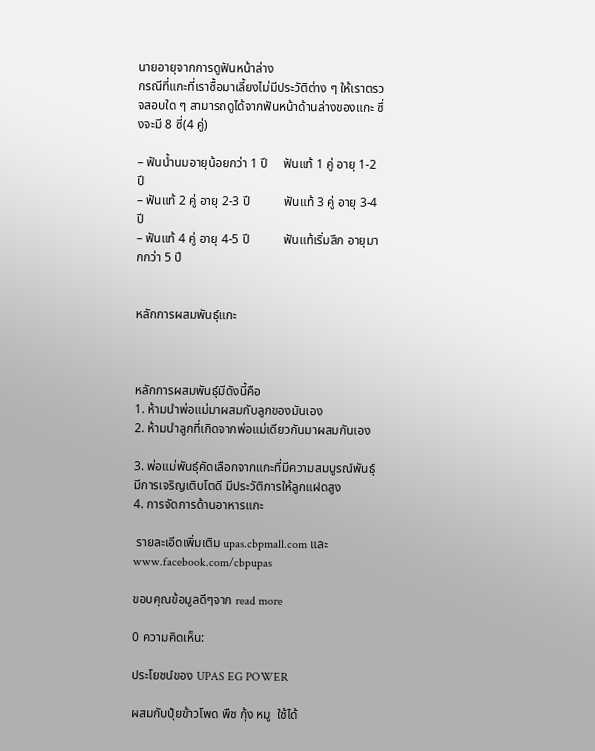นายอายุจากการดูฟันหน้าล่าง
กรณีที่แกะที่เราซื้อมาเลี้ยงไม่มีประวัติต่าง ๆ ให้เราตรวจสอบใด ๆ สามารถดูได้จากฟันหน้าด้านล่างของแกะ ซึ่งจะมี 8 ซี่(4 คู่)

– ฟันน้ำนมอายุน้อยกว่า 1 ปี     ฟันแท้ 1 คู่ อายุ 1-2 ปี
– ฟันแท้ 2 คู่ อายุ 2-3 ปี           ฟันแท้ 3 คู่ อายุ 3-4 ปี
– ฟันแท้ 4 คู่ อายุ 4-5 ปี           ฟันแท้เริ่มสึก อายุมากกว่า 5 ปี


หลักการผสมพันธุ์แกะ



หลักการผสมพันธุ์มีดังนี้คือ
1. ห้ามนำพ่อแม่มาผสมกับลูกของมันเอง
2. ห้ามนำลูกที่เกิดจากพ่อแม่เดียวกันมาผสมกันเอง

3. พ่อแม่พันธุ์คัดเลือกจากแกะที่มีความสมบูรณ์พันธุ์ มีการเจริญเติบโตดี มีประวัติการให้ลูกแฝดสูง
4. การจัดการด้านอาหารแกะ

 รายละเอีดเพิ่มเติม upas.cbpmall.com และ  www.facebook.com/cbpupas

ขอบคุณข้อมูลดีๆจาก read more

0 ความคิดเห็น:

ประโยชน์ของ UPAS EG POWER

ผสมกับปุ๋ยข้าวโพด พืช กุ้ง หมู  ใช้ได้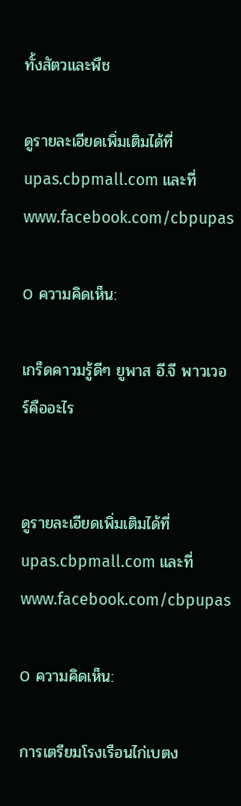ทั้งสัตวและพืช

ดูรายละเอียดเพิ่มเติมได้ที่  upas.cbpmall.com และที่ www.facebook.com/cbpupas

0 ความคิดเห็น:

เกร็ดคาวมรู้ดีๆ ยูพาส อี.จี พาวเวอร์คืออะไร


ดูรายละเอียดเพิ่มเติมได้ที่ upas.cbpmall.com และที่ www.facebook.com/cbpupas

0 ความคิดเห็น:

การเตรียมโรงเรือนไก่เบตง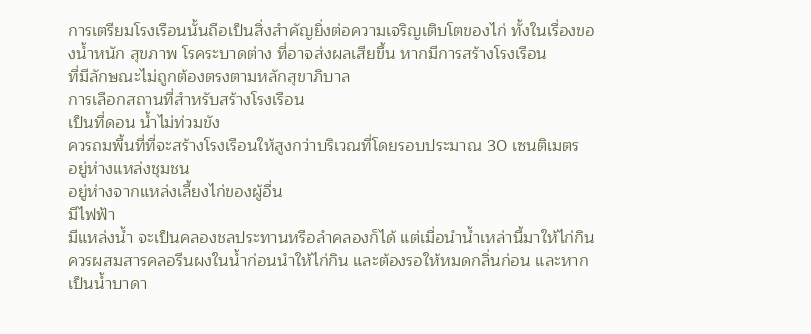การเตรียมโรงเรือนนั้นถือเป็นสิ่งสำคัญยิ่งต่อความเจริญเติบโตของไก่ ทั้งในเรื่องของน้ำหนัก สุขภาพ โรคระบาดต่าง ที่อาจส่งผลเสียขึ้น หากมีการสร้างโรงเรือน
ที่มีลักษณะไม่ถูกต้องตรงตามหลักสุขาภิบาล
การเลือกสถานที่สำหรับสร้างโรงเรือน
เป็นที่ดอน น้ำไม่ท่วมขัง
ควรถมพื้นที่ที่จะสร้างโรงเรือนให้สูงกว่าบริเวณที่โดยรอบประมาณ 30 เซนติเมตร
อยู่ห่างแหล่งชุมชน
อยู่ห่างจากแหล่งเลี้ยงไก่ของผู้อื่น
มีไฟฟ้า
มีแหล่งน้ำ จะเป็นคลองชลประทานหรือลำคลองก็ได้ แต่เมื่อนำน้ำเหล่านี้มาให้ไก่กิน ควรผสมสารคลอรีนผงในน้ำก่อนนำให้ไก่กิน และต้องรอให้หมดกลิ่นก่อน และหากเป็นน้ำบาดา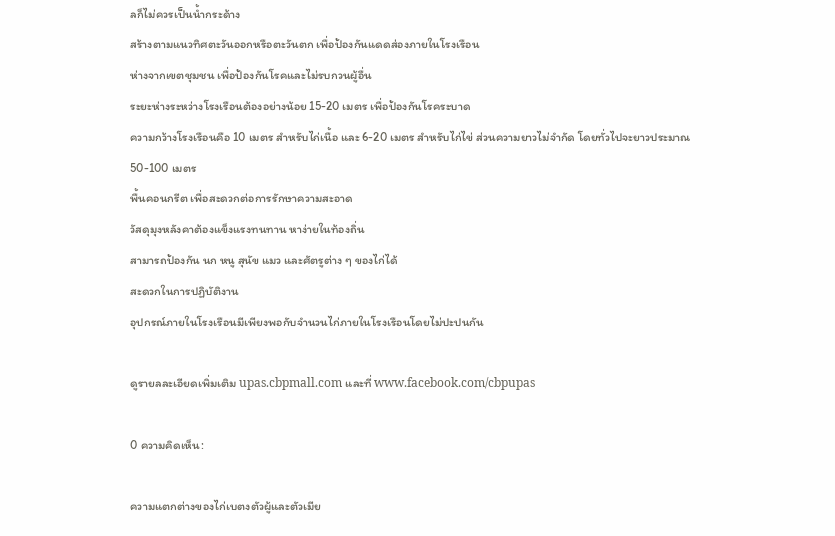ลก็ไม่ควรเป็นน้ำกระด้าง
สร้างตามแนวทิศตะวันออกหรือตะวันตก เพื่อป้องกันแดดส่องภายในโรงเรือน
ห่างจากเขตชุมชน เพื่อป้องกันโรคและไม่รบกวนผู้อื่น
ระยะห่างระหว่างโรงเรือนต้องอย่างน้อย 15-20 เมตร เพื่อป้องกันโรคระบาด
ความกว้างโรงเรือนคือ 10 เมตร สำหรับไก่เนื้อ และ 6-20 เมตร สำหรับไก่ไข่ ส่วนความยาวไม่จำกัด โดยทั่วไปจะยาวประมาณ 50-100 เมตร
พื้นคอนกรีต เพื่อสะดวกต่อการรักษาความสะอาด
วัสดุมุงหลังคาต้องแข็งแรงทนทาน หาง่ายในท้องถิ่น
สามารถป้องกัน นก หนู สุนัข แมว และศัตรูต่าง ๆ ของไก่ได้
สะดวกในการปฏิบัติงาน
อุปกรณ์ภายในโรงเรือนมีเพียงพอกับจำนวนไก่ภายในโรงเรือนโดยไม่ปะปนกัน

ดูรายลละเอียดเพิ่มเติม upas.cbpmall.com และที่ www.facebook.com/cbpupas

0 ความคิดเห็น:

ความแตกต่างของไก่เบตงตัวผู้และตัวเมีย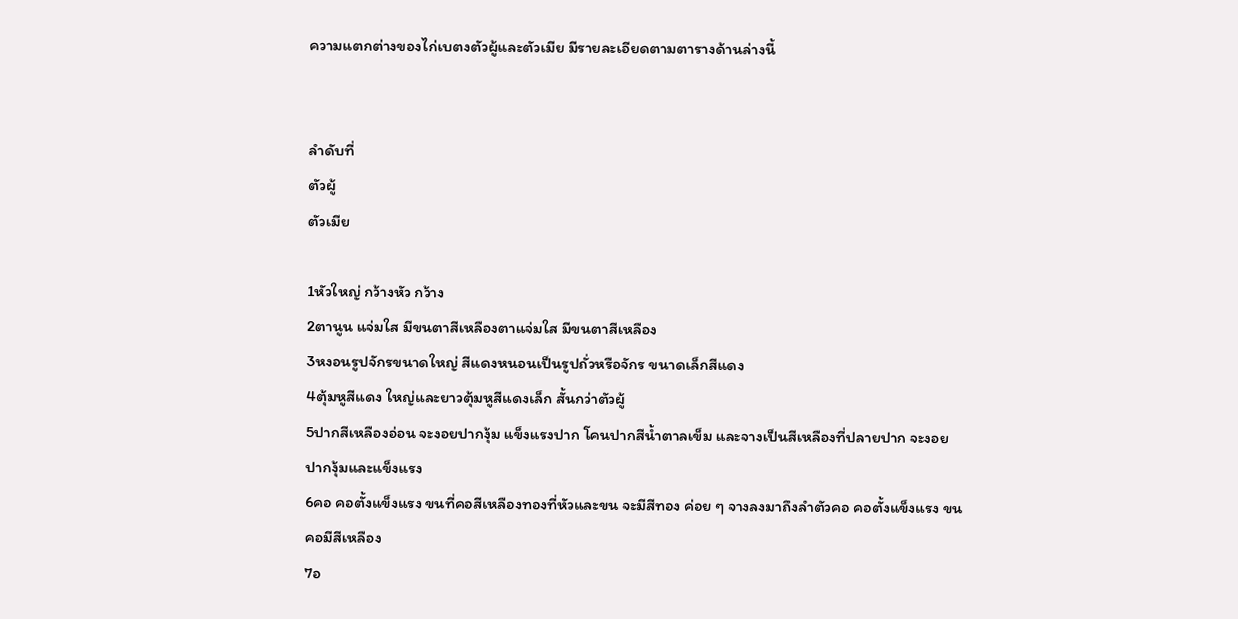ความแตกต่างของไก่เบตงตัวผู้และตัวเมีย มีรายละเอียดตามตารางด้านล่างนี้


ลำดับที่
ตัวผู้
ตัวเมีย

1หัวใหญ่ กว้างหัว กว้าง
2ตานูน แจ่มใส มีขนตาสีเหลืองตาแจ่มใส มีขนตาสีเหลือง
3หงอนรูปจักรขนาดใหญ่ สีแดงหนอนเป็นรูปถั่วหรือจักร ขนาดเล็กสีแดง
4ตุ้มหูสีแดง ใหญ่และยาวตุ้มหูสีแดงเล็ก สั้นกว่าตัวผู้
5ปากสีเหลืองอ่อน จะงอยปากงุ้ม แข็งแรงปาก โคนปากสีน้ำตาลเข็ม และจางเป็นสีเหลืองที่ปลายปาก จะงอยปากงุ้มและแข็งแรง
6คอ คอตั้งแข็งแรง ขนที่คอสีเหลืองทองที่หัวและขน จะมีสีทอง ค่อย ๆ จางลงมาถึงลำตัวคอ คอตั้งแข็งแรง ขนคอมีสีเหลือง
7อ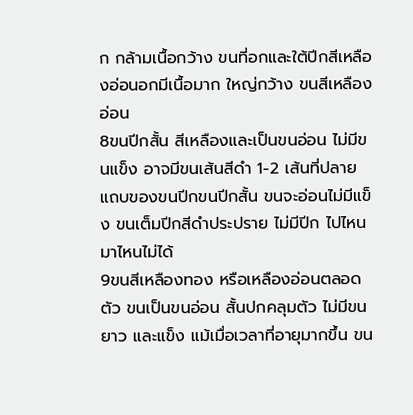ก กล้ามเนื้อกว้าง ขนที่อกและใต้ปีกสีเหลืองอ่อนอกมีเนื้อมาก ใหญ่กว้าง ขนสีเหลืองอ่อน
8ขนปีกสั้น สีเหลืองและเป็นขนอ่อน ไม่มีขนแข็ง อาจมีขนเส้นสีดำ 1-2 เส้นที่ปลายแถบของขนปีกขนปีกสั้น ขนจะอ่อนไม่มีแข็ง ขนเต็มปีกสีดำประปราย ไม่มีปีก ไปไหนมาไหนไม่ได้
9ขนสีเหลืองทอง หรือเหลืองอ่อนตลอดตัว ขนเป็นขนอ่อน สั้นปกคลุมตัว ไม่มีขนยาว และแข็ง แม้เมื่อเวลาที่อายุมากขึ้น ขน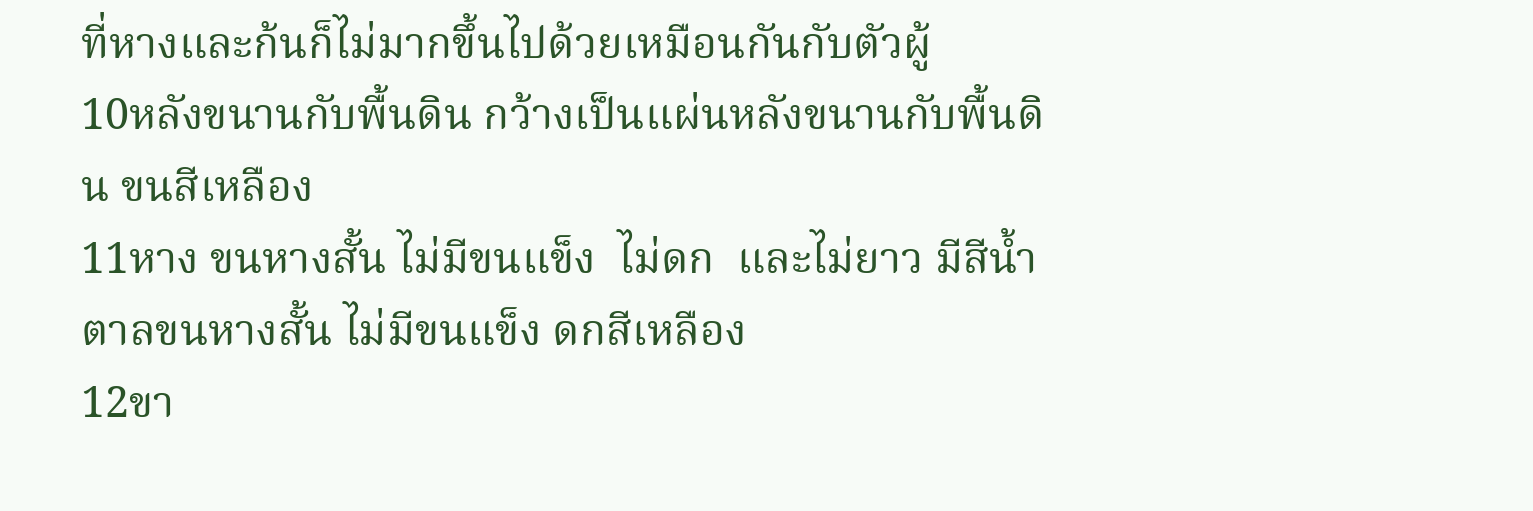ที่หางและก้นก็ไม่มากขึ้นไปด้วยเหมือนกันกับตัวผู้
10หลังขนานกับพื้นดิน กว้างเป็นแผ่นหลังขนานกับพื้นดิน ขนสีเหลือง
11หาง ขนหางสั้น ไม่มีขนแข็ง  ไม่ดก  และไม่ยาว มีสีน้ำตาลขนหางสั้น ไม่มีขนแข็ง ดกสีเหลือง
12ขา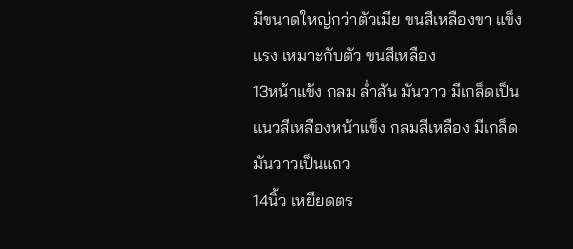มีขนาดใหญ่กว่าตัวเมีย ขนสีเหลืองขา แข็งแรง เหมาะกับตัว ขนสีเหลือง
13หน้าแข้ง กลม ล่ำสัน มันวาว มีเกล็ดเป็นแนวสีเหลืองหน้าแข็ง กลมสีเหลือง มีเกล็ดมันวาวเป็นแถว
14นิ้ว เหยียดตร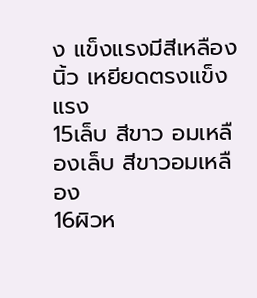ง แข็งแรงมีสีเหลืองนิ้ว เหยียดตรงแข็งแรง
15เล็บ สีขาว อมเหลืองเล็บ สีขาวอมเหลือง
16ผิวห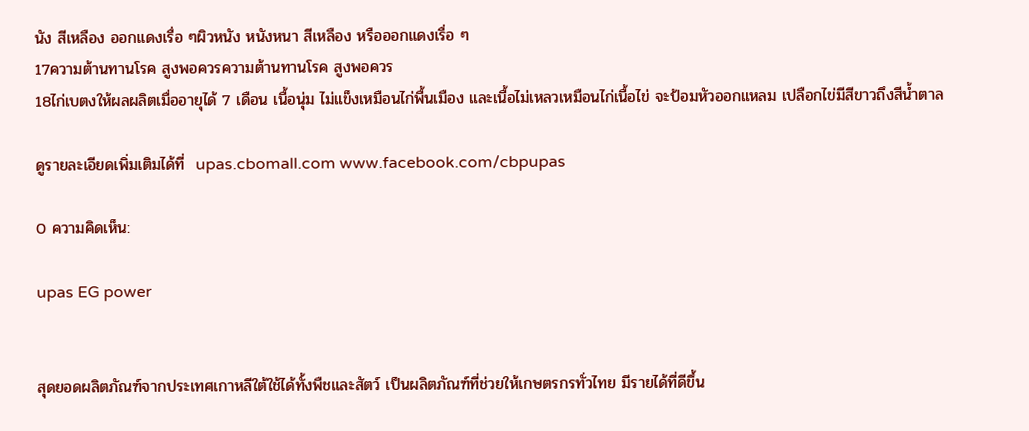นัง สีเหลือง ออกแดงเรื่อ ๆผิวหนัง หนังหนา สีเหลือง หรือออกแดงเรื่อ ๆ
17ความต้านทานโรค สูงพอควรความต้านทานโรค สูงพอควร
18ไก่เบตงให้ผลผลิตเมื่ออายุได้ 7 เดือน เนื้อนุ่ม ไม่แข็งเหมือนไก่พื้นเมือง และเนื้อไม่เหลวเหมือนไก่เนื้อไข่ จะป้อมหัวออกแหลม เปลือกไข่มีสีขาวถึงสีน้ำตาล

ดูรายละเอียดเพิ่มเติมได้ที่  upas.cbomall.com www.facebook.com/cbpupas

0 ความคิดเห็น:

upas EG power


สุดยอดผลิตภัณฑ์จากประเทศเกาหลีใต้ใช้ได้ทั้งพืชและสัตว์ เป็นผลิตภัณฑ์ที่ช่วยให้เกษตรกรทั่วไทย มีรายได้ที่ดีขึ้น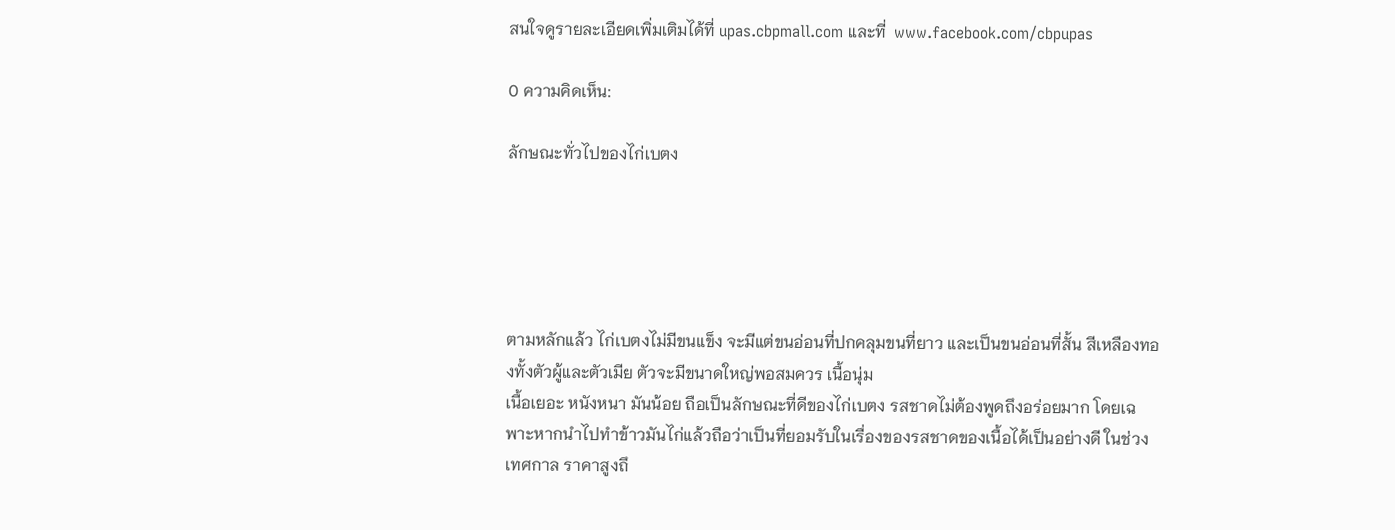สนใจดูรายละเอียดเพิ่มเติมได้ที่ upas.cbpmall.com และที่  www.facebook.com/cbpupas

0 ความคิดเห็น:

ลักษณะทั่วไปของไก่เบตง





ตามหลักแล้ว ไก่เบตงไม่มีขนแข็ง จะมีแต่ขนอ่อนที่ปกคลุมขนที่ยาว และเป็นขนอ่อนที่สั้น สีเหลืองทองทั้งตัวผู้และตัวเมีย ตัวจะมีขนาดใหญ่พอสมควร เนื้อนุ่ม
เนื้อเยอะ หนังหนา มันน้อย ถือเป็นลักษณะที่ดีของไก่เบตง รสชาดไม่ต้องพูดถึงอร่อยมาก โดยเฉพาะหากนำไปทำข้าวมันไก่แล้วถือว่าเป็นที่ยอมรับในเรื่องของรสชาดของเนื้อได้เป็นอย่างดี ในช่วงเทศกาล ราคาสูงถึ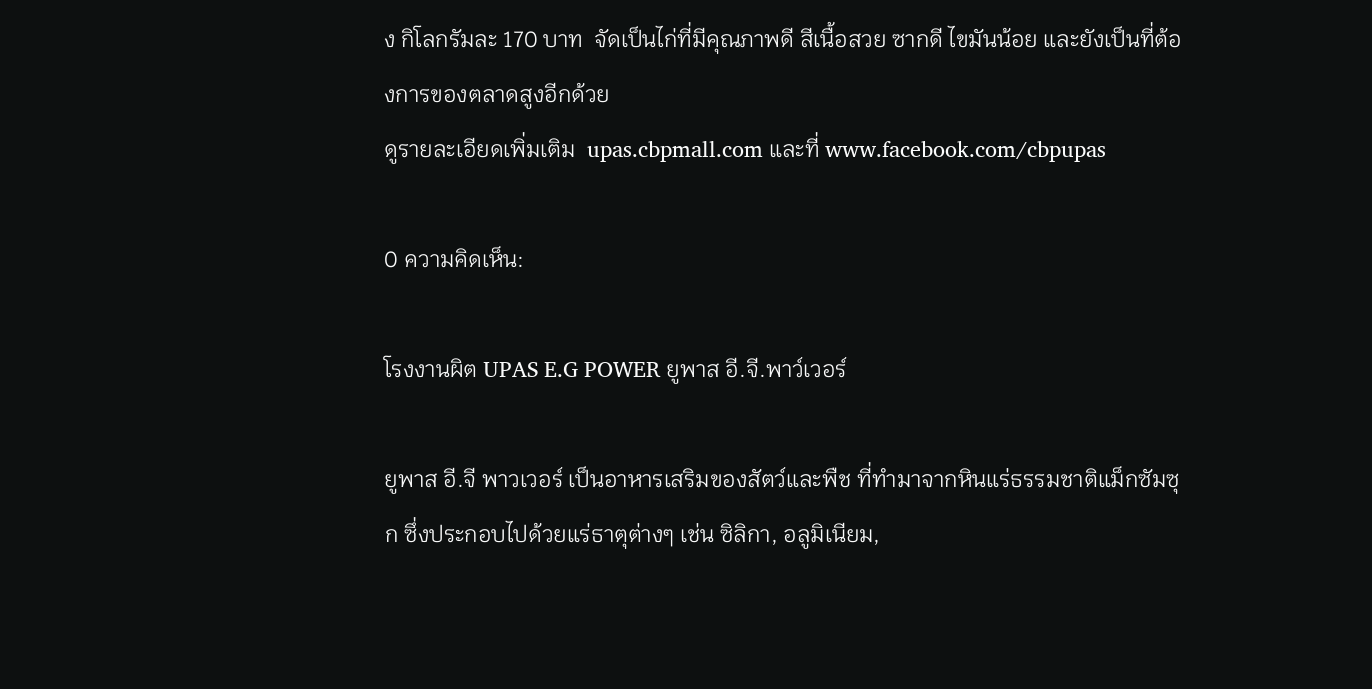ง กิโลกรัมละ 170 บาท  จัดเป็นไก่ที่มีคุณภาพดี สีเนื้อสวย ซากดี ไขมันน้อย และยังเป็นที่ต้องการของตลาดสูงอีกด้วย
ดูรายละเอียดเพิ่มเติม  upas.cbpmall.com และที่ www.facebook.com/cbpupas

0 ความคิดเห็น:

โรงงานผิต UPAS E.G POWER ยูพาส อี.จี.พาว์เวอร์

ยูพาส อี.จี พาวเวอร์ เป็นอาหารเสริมของสัตว์และพืช ที่ทำมาจากหินแร่ธรรมชาติแม็กซัมซุก ซึ่งประกอบไปด้วยแร่ธาตุต่างๆ เช่น ซิลิกา, อลูมิเนียม,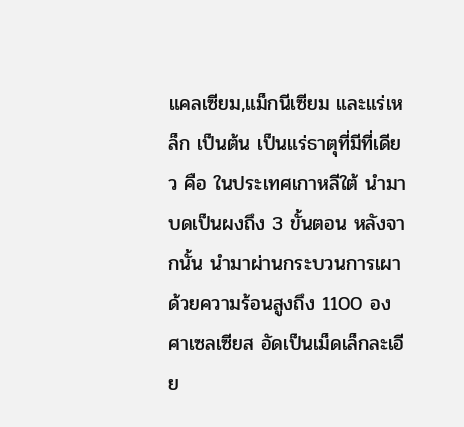แคลเซียม,แม็กนีเซียม และแร่เหล็ก เป็นต้น เป็นแร่ธาตุที่มีที่เดียว คือ ในประเทศเกาหลีใต้ นำมาบดเป็นผงถึง 3 ขั้นตอน หลังจากนั้น นำมาผ่านกระบวนการเผาด้วยความร้อนสูงถึง 1100 องศาเซลเซียส อัดเป็นเม็ดเล็กละเอีย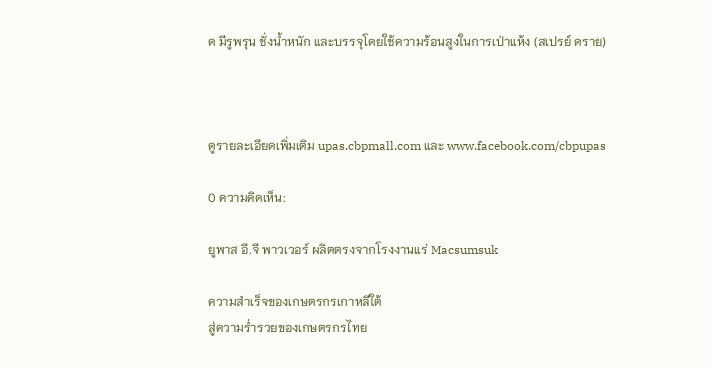ด มีรูพรุน ชั่งน้ำหนัก และบรรจุโดยใช้ความร้อนสูงในการเป่าแห้ง (สเปรย์ ดราย)



ดูรายละเอียดเพิ่มเติม upas.cbpmall.com และ www.facebook.com/cbpupas

0 ความคิดเห็น:

ยูพาส อี.จี พาวเวอร์ ผลิตตรงจากโรงงานแร่ Macsumsuk

ความสำเร็จของเกษตรกรเกาหลีใต้
สู่ความร่ำรวยของเกษตรกรไทย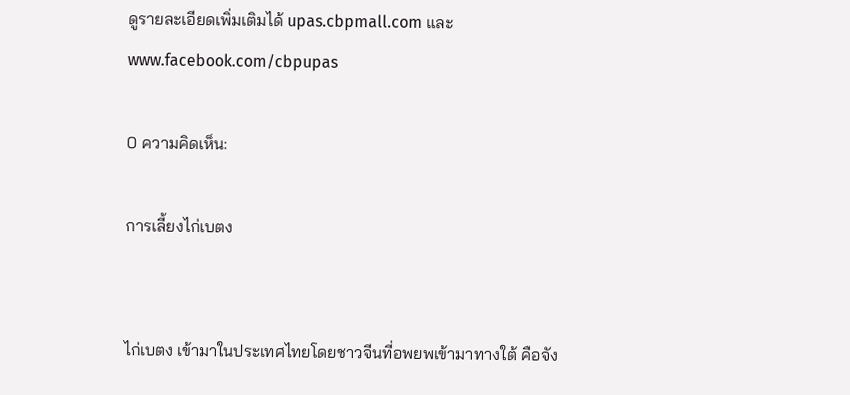ดูรายละเอียดเพิ่มเติมได้ upas.cbpmall.com และ www.facebook.com/cbpupas

0 ความคิดเห็น:

การเลี้ยงไก่เบตง


ไก่เบตง เข้ามาในประเทศไทยโดยชาวจีนที่อพยพเข้ามาทางใต้ คือจัง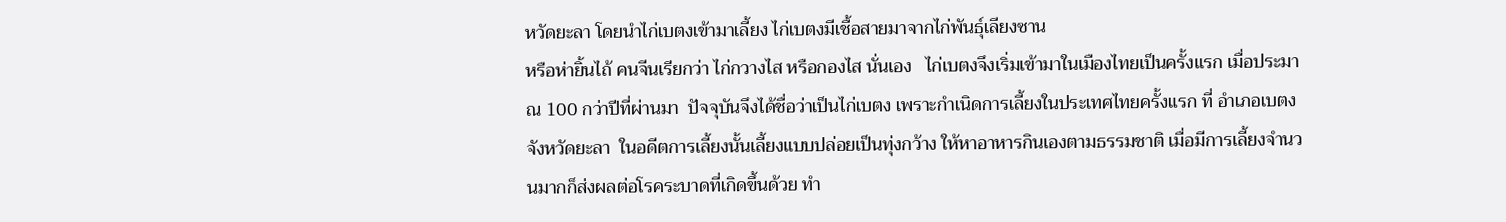หวัดยะลา โดยนำไก่เบตงเข้ามาเลี้ยง ไก่เบตงมีเชื้อสายมาจากไก่พันธุ์เลียงซาน
หรือห่ายิ้นไถ้ คนจีนเรียกว่า ไก่กวางไส หรือกองไส นั่นเอง   ไก่เบตงจึงเริ่มเข้ามาในเมืองไทยเป็นครั้งแรก เมื่อประมาณ 100 กว่าปีที่ผ่านมา  ปัจจุบันจึงได้ชื่อว่าเป็นไก่เบตง เพราะกำเนิดการเลี้ยงในประเทศไทยครั้งแรก ที่ อำเภอเบตง จังหวัดยะลา  ในอดีตการเลี้ยงนั้นเลี้ยงแบบปล่อยเป็นทุ่งกว้าง ให้หาอาหารกินเองตามธรรมชาติ เมื่อมีการเลี้ยงจำนวนมากก็ส่งผลต่อโรคระบาดที่เกิดขึ้นด้วย ทำ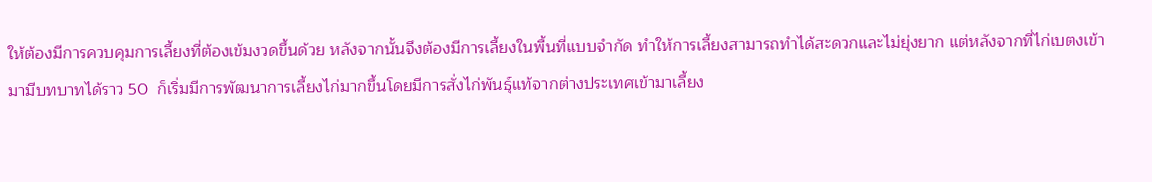ให้ต้องมีการควบคุมการเลี้ยงที่ต้องเข้มงวดขึ้นด้วย หลังจากนั้นจึงต้องมีการเลี้ยงในพื้นที่แบบจำกัด ทำให้การเลี้ยงสามารถทำได้สะดวกและไม่ยุ่งยาก แต่หลังจากที่ไก่เบตงเข้ามามีบทบาทได้ราว 50  ก็เริ่มมีการพัฒนาการเลี้ยงไก่มากขึ้นโดยมีการสั่งไก่พันธุ์แท้จากต่างประเทศเข้ามาเลี้ยง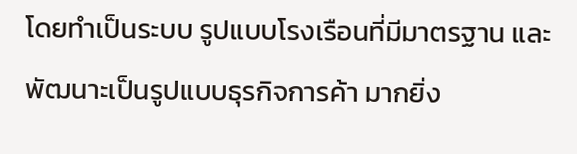โดยทำเป็นระบบ รูปแบบโรงเรือนที่มีมาตรฐาน และพัฒนาะเป็นรูปแบบธุรกิจการค้า มากยิ่ง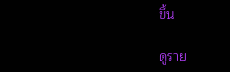ขึ้น

ดูราย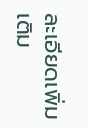ละเอียดเพิ่มเติม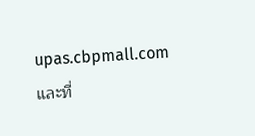upas.cbpmall.com และที่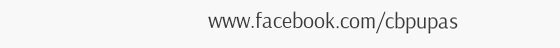www.facebook.com/cbpupas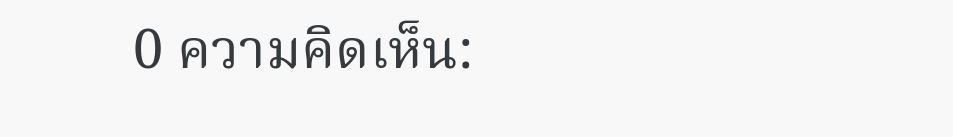0 ความคิดเห็น: